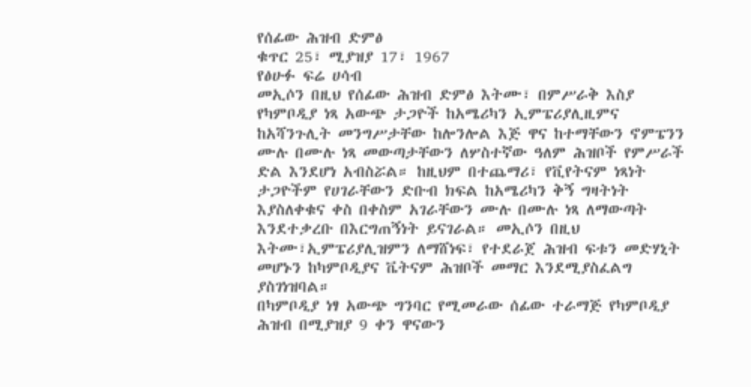የሰፊው ሕዝብ ድምፅ
ቁጥር 25፣ ሚያዝያ 17፣ 1967
የፅሁፉ ፍሬ ሀሳብ
መኢሶን በዚህ የሰፊው ሕዝብ ድምፅ እትሙ፣ በምሥራቅ እስያ የካምቦዲያ ነጻ አውጭ ታጋዮች ከአሜሪካን ኢምፔሪያሊዚምና ከአሻንጉሊት መንግሥታቸው ከሎንሎል እጅ ዋና ከተማቸውን ኖምፔንን ሙሉ በሙሉ ነጻ መውጣታቸውን ለሦስተኛው ዓለም ሕዝቦች የምሥራች ድል እንደሆነ አብስሯል። ከዚህም በተጨማሪ፣ የቪየትናም ነጻነት ታጋዮችም የሀገራቸውን ድቡብ ክፍል ከአሜሪካን ቅኝ ግዛትነት እያስለቀቁና ቀስ በቀስም አገራቸውን ሙሉ በሙሉ ነጻ ለማውጣት እንደተቃረቡ በእርግጠኝነት ይናገራል። መኢሶን በዚህ እትሙ፣ኢምፔሪያሊዝምን ለማሸነፍ፣ የተደራጀ ሕዝብ ፍቱን መድሃኒት መሆኑን ከካምቦዲያና ቬትናም ሕዝቦች መማር እንደሚያስፈልግ ያስገነዝባል።
በካምቦዲያ ነፃ አውጭ ግንባር የሚመራው ሰፊው ተራማጅ የካምቦዲያ ሕዝብ በሚያዝያ 9 ቀን ዋናውን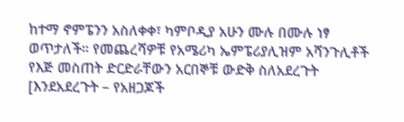ከተማ ኖምፔንን አስለቀቀ፣ ካምቦዲያ አሁን ሙሉ በሙሉ ነፃ ወጥታለች። የመጨረሻዎቹ የአሜሪካ ኤምፔሪያሊዝም አሻንጉሊቶች የእጅ መስጠት ድርድራቸውን አርበኞቹ ውድቅ ስለአደረጉት [እንደአደረጉት – የአዘጋጆች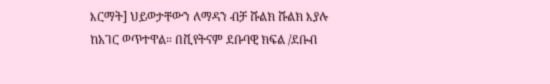እርማት] ህይወታቸውን ለማዳን ብቻ ሹልክ ሹልክ እያሉ ከአገር ወጥተዋል። በቪየትናም ደቡባዊ ክፍል /ደቡብ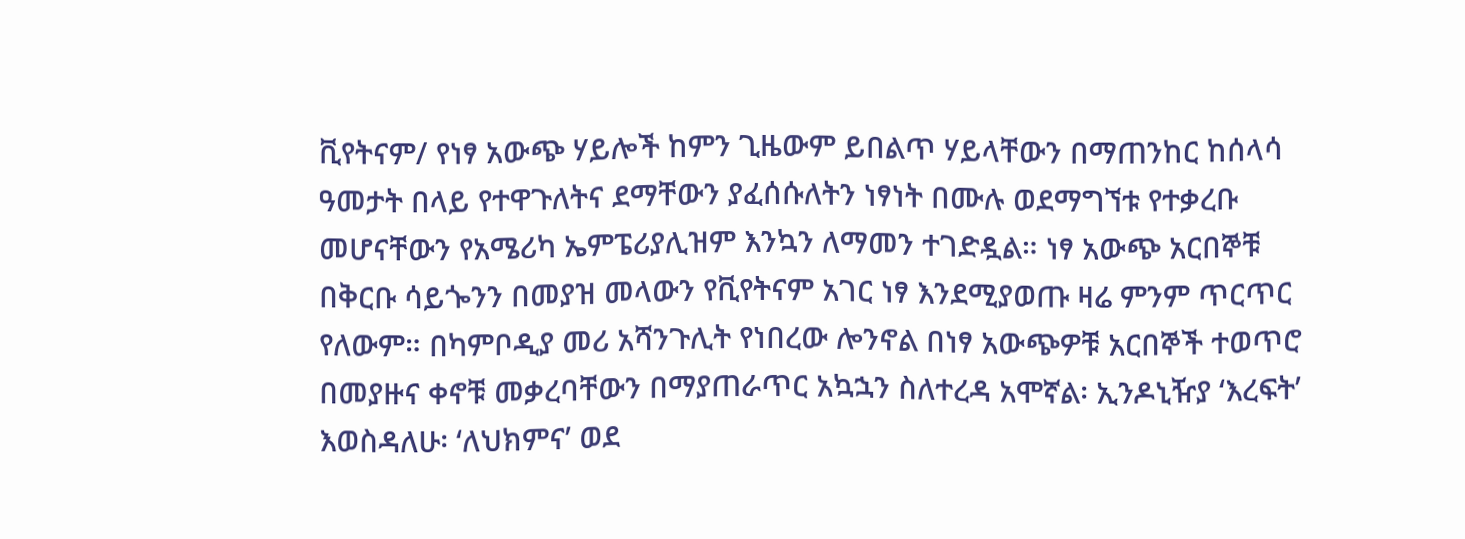ቪየትናም/ የነፃ አውጭ ሃይሎች ከምን ጊዜውም ይበልጥ ሃይላቸውን በማጠንከር ከሰላሳ ዓመታት በላይ የተዋጉለትና ደማቸውን ያፈሰሱለትን ነፃነት በሙሉ ወደማግኘቱ የተቃረቡ መሆናቸውን የአሜሪካ ኤምፔሪያሊዝም እንኳን ለማመን ተገድዷል። ነፃ አውጭ አርበኞቹ በቅርቡ ሳይጐንን በመያዝ መላውን የቪየትናም አገር ነፃ እንደሚያወጡ ዛሬ ምንም ጥርጥር የለውም። በካምቦዲያ መሪ አሻንጉሊት የነበረው ሎንኖል በነፃ አውጭዎቹ አርበኞች ተወጥሮ በመያዙና ቀኖቹ መቃረባቸውን በማያጠራጥር አኳኋን ስለተረዳ አሞኛል፡ ኢንዶኒዥያ ‘እረፍት’ እወስዳለሁ፡ ‘ለህክምና’ ወደ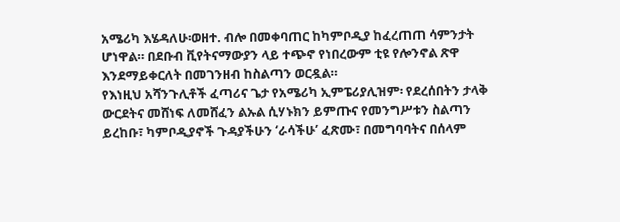አሜሪካ እሄዳለሁ፡ወዘተ. ብሎ በመቀባጠር ከካምቦዲያ ከፈረጠጠ ሳምንታት ሆነዋል። በደቡብ ቪየትናማውያን ላይ ተጭኖ የነበረውም ቲዩ የሎንኖል ጽዋ እንደማይቀርለት በመገንዘብ ከስልጣን ወርዷል።
የእነዚህ አሻንጉሊቶች ፈጣሪና ጌታ የአሜሪካ ኢምፔሪያሊዝም፡ የደረሰበትን ታላቅ ውርደትና መሸነፍ ለመሸፈን ልኡል ሲሃኑክን ይምጡና የመንግሥቱን ስልጣን ይረከቡ፣ ካምቦዲያኖች ጉዳያችሁን ‘ራሳችሁ’ ፈጽሙ፣ በመግባባትና በሰላም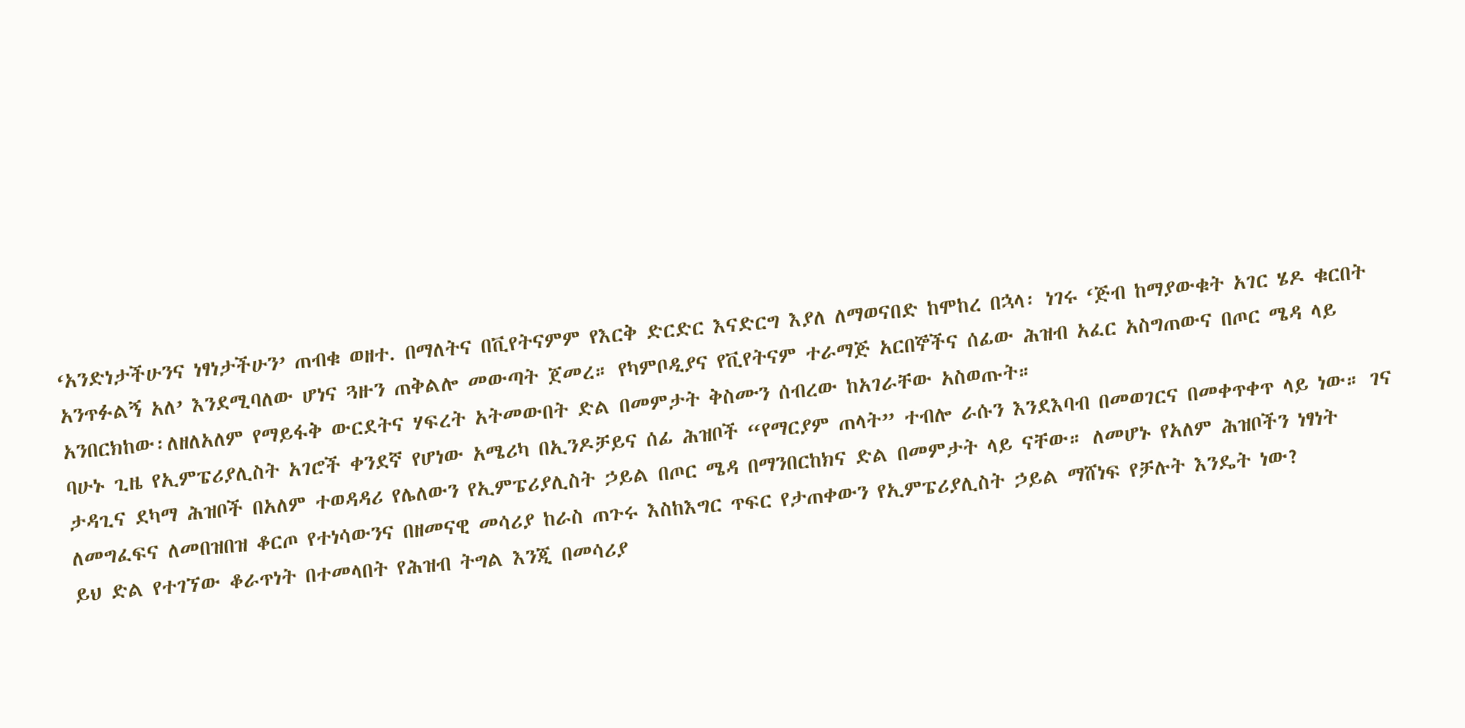‘አንድነታችሁንና ነፃነታችሁን’ ጠብቁ ወዘተ. በማለትና በቪየትናምም የእርቅ ድርድር እናድርግ እያለ ለማወናበድ ከሞከረ በኋላ፡ ነገሩ ‘ጅብ ከማያውቁት አገር ሄዶ ቁርበት አንጥፉልኝ አለ’ እንደሚባለው ሆነና ጓዙን ጠቅልሎ መውጣት ጀመረ። የካምቦዲያና የቪየትናም ተራማጅ አርበኞችና ሰፊው ሕዝብ አፈር አስግጠውና በጦር ሜዳ ላይ አንበርክከው፡ለዘለአለም የማይፋቅ ውርደትና ሃፍረት አትመውበት ድል በመምታት ቅስሙን ሰብረው ከአገራቸው አስወጡት።
ባሁኑ ጊዜ የኢምፔሪያሊስት አገሮች ቀንደኛ የሆነው አሜሪካ በኢንዶቻይና ሰፊ ሕዝቦች “የማርያም ጠላት” ተብሎ ራሱን እንደእባብ በመወገርና በመቀጥቀጥ ላይ ነው። ገና ታዳጊና ደካማ ሕዝቦች በአለም ተወዳዳሪ የሌለውን የኢምፔሪያሊስት ኃይል በጦር ሜዳ በማንበርከክና ድል በመምታት ላይ ናቸው። ለመሆኑ የአለም ሕዝቦችን ነፃነት ለመግፈፍና ለመበዝበዝ ቆርጦ የተነሳውንና በዘመናዊ መሳሪያ ከራስ ጠጉሩ እስከእግር ጥፍር የታጠቀውን የኢምፔሪያሊስት ኃይል ማሸነፍ የቻሉት እንዴት ነው?
ይህ ድል የተገኘው ቆራጥነት በተመላበት የሕዝብ ትግል እንጂ በመሳሪያ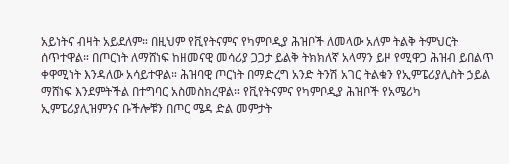አይነትና ብዛት አይደለም። በዚህም የቪየትናምና የካምቦዲያ ሕዝቦች ለመላው አለም ትልቅ ትምህርት ሰጥተዋል። በጦርነት ለማሸነፍ ከዘመናዊ መሳሪያ ጋጋታ ይልቅ ትክክለኛ አላማን ይዞ የሚዋጋ ሕዝብ ይበልጥ ቀዋሚነት እንዳለው አሳይተዋል። ሕዝባዊ ጦርነት በማድረግ አንድ ትንሽ አገር ትልቁን የኢምፔሪያሊስት ኃይል ማሸነፍ እንደምትችል በተግባር አስመስክረዋል። የቪየትናምና የካምቦዲያ ሕዝቦች የአሜሪካ ኢምፔሪያሊዝምንና ቡችሎቹን በጦር ሜዳ ድል መምታት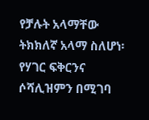የቻሉት አላማቸው ትክክለኛ አላማ ስለሆነ፡ የሃገር ፍቅርንና ሶሻሊዝምን በሚገባ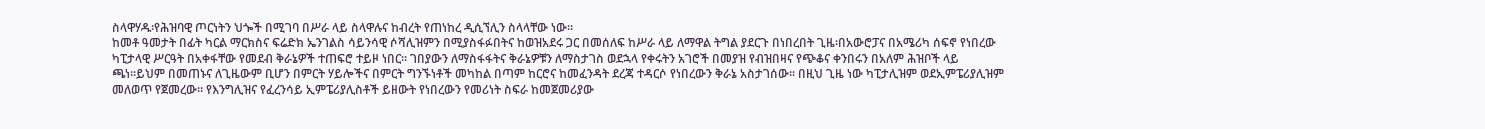ስላዋሃዱ፡የሕዝባዊ ጦርነትን ህጐች በሚገባ በሥራ ላይ ስላዋሉና ከብረት የጠነከረ ዲሲኘሊን ስላላቸው ነው።
ከመቶ ዓመታት በፊት ካርል ማርክስና ፍሬድክ ኤንገልስ ሳይንሳዊ ሶሻሊዝምን በሚያስፋፉበትና ከወዝአደሩ ጋር በመሰለፍ ከሥራ ላይ ለማዋል ትግል ያደርጉ በነበረበት ጊዜ፡በአውሮፓና በአሜሪካ ሰፍኖ የነበረው ካፒታላዊ ሥርዓት በአቀፋቸው የመደብ ቅራኔዎች ተጠፍሮ ተይዞ ነበር። ገበያውን ለማስፋፋትና ቅራኔዎቹን ለማስታገስ ወደኋላ የቀሩትን አገሮች በመያዝ የብዝበዛና የጭቆና ቀንበሩን በአለም ሕዝቦች ላይ ጫነ።ይህም በመጠኑና ለጊዜውም ቢሆን በምርት ሃይሎችና በምርት ግንኙነቶች መካከል በጣም ከርሮና ከመፈንዳት ደረጃ ተዳርሶ የነበረውን ቅራኔ አስታገሰው። በዚህ ጊዜ ነው ካፒታሊዝም ወደኢምፔሪያሊዝም መለወጥ የጀመረው። የእንግሊዝና የፈረንሳይ ኢምፔሪያሊስቶች ይዘውት የነበረውን የመሪነት ስፍራ ከመጀመሪያው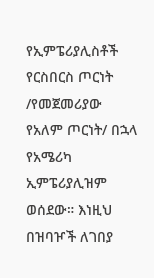የኢምፔሪያሊስቶች የርስበርስ ጦርነት /የመጀመሪያው የአለም ጦርነት/ በኋላ የአሜሪካ ኢምፔሪያሊዝም ወሰደው። እነዚህ በዝባዦች ለገበያ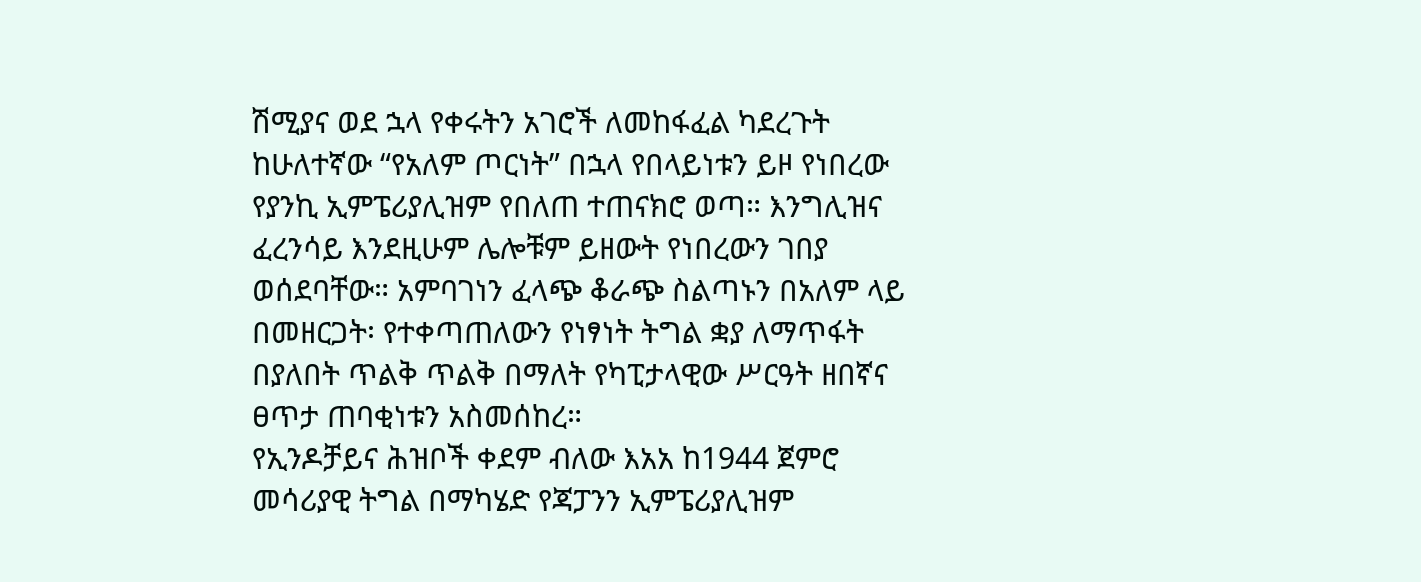ሽሚያና ወደ ኋላ የቀሩትን አገሮች ለመከፋፈል ካደረጉት ከሁለተኛው “የአለም ጦርነት” በኋላ የበላይነቱን ይዞ የነበረው የያንኪ ኢምፔሪያሊዝም የበለጠ ተጠናክሮ ወጣ። እንግሊዝና ፈረንሳይ እንደዚሁም ሌሎቹም ይዘውት የነበረውን ገበያ ወሰደባቸው። አምባገነን ፈላጭ ቆራጭ ስልጣኑን በአለም ላይ በመዘርጋት፡ የተቀጣጠለውን የነፃነት ትግል ቋያ ለማጥፋት በያለበት ጥልቅ ጥልቅ በማለት የካፒታላዊው ሥርዓት ዘበኛና ፀጥታ ጠባቂነቱን አስመሰከረ።
የኢንዶቻይና ሕዝቦች ቀደም ብለው እአአ ከ1944 ጀምሮ መሳሪያዊ ትግል በማካሄድ የጃፓንን ኢምፔሪያሊዝም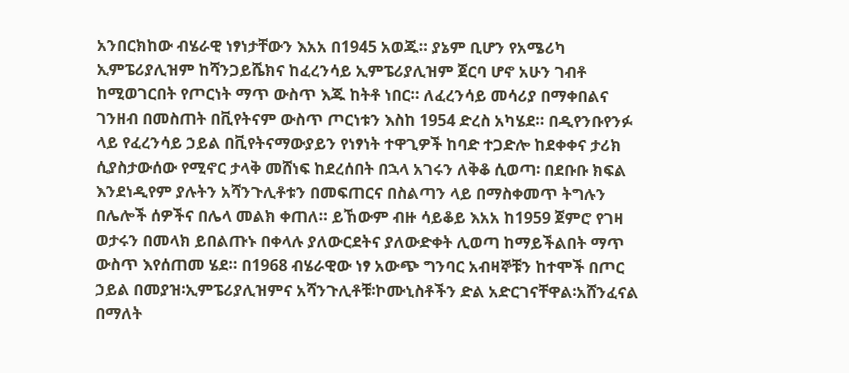አንበርክከው ብሄራዊ ነፃነታቸውን እአአ በ1945 አወጁ። ያኔም ቢሆን የአሜሪካ ኢምፔሪያሊዝም ከሻንጋይሼክና ከፈረንሳይ ኢምፔሪያሊዝም ጀርባ ሆኖ አሁን ገብቶ ከሚወገርበት የጦርነት ማጥ ውስጥ እጁ ከትቶ ነበር። ለፈረንሳይ መሳሪያ በማቀበልና ገንዘብ በመስጠት በቪየትናም ውስጥ ጦርነቱን እስከ 1954 ድረስ አካሄደ። በዲየንቡየንፉ ላይ የፈረንሳይ ኃይል በቪየትናማውያይን የነፃነት ተዋጊዎች ከባድ ተጋድሎ ከደቀቀና ታሪክ ሲያስታውሰው የሚኖር ታላቅ መሸነፍ ከደረሰበት በኋላ አገሩን ለቅቆ ሲወጣ፡ በደቡቡ ክፍል እንደነዲየም ያሉትን አሻንጉሊቶቱን በመፍጠርና በስልጣን ላይ በማስቀመጥ ትግሉን በሌሎች ሰዎችና በሌላ መልክ ቀጠለ። ይኸውም ብዙ ሳይቆይ እአአ ከ1959 ጀምሮ የገዛ ወታሩን በመላክ ይበልጡኑ በቀላሉ ያለውርደትና ያለውድቀት ሊወጣ ከማይችልበት ማጥ ውስጥ እየሰጠመ ሄደ። በ1968 ብሄራዊው ነፃ አውጭ ግንባር አብዛኞቹን ከተሞች በጦር ኃይል በመያዝ፡ኢምፔሪያሊዝምና አሻንጉሊቶቹ፡ኮሙኒስቶችን ድል አድርገናቸዋል፡አሸንፈናል በማለት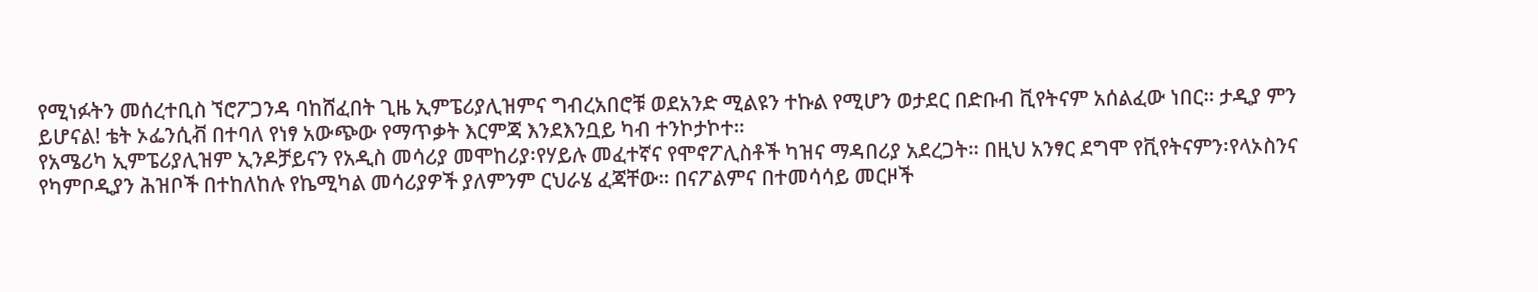የሚነፉትን መሰረተቢስ ኘሮፖጋንዳ ባከሸፈበት ጊዜ ኢምፔሪያሊዝምና ግብረአበሮቹ ወደአንድ ሚልዩን ተኩል የሚሆን ወታደር በድቡብ ቪየትናም አሰልፈው ነበር። ታዲያ ምን ይሆናል! ቴት ኦፌንሲቭ በተባለ የነፃ አውጭው የማጥቃት እርምጃ እንደእንቧይ ካብ ተንኮታኮተ።
የአሜሪካ ኢምፔሪያሊዝም ኢንዶቻይናን የአዲስ መሳሪያ መሞከሪያ፡የሃይሉ መፈተኛና የሞኖፖሊስቶች ካዝና ማዳበሪያ አደረጋት። በዚህ አንፃር ደግሞ የቪየትናምን፡የላኦስንና የካምቦዲያን ሕዝቦች በተከለከሉ የኬሚካል መሳሪያዎች ያለምንም ርህራሄ ፈጃቸው። በናፖልምና በተመሳሳይ መርዞች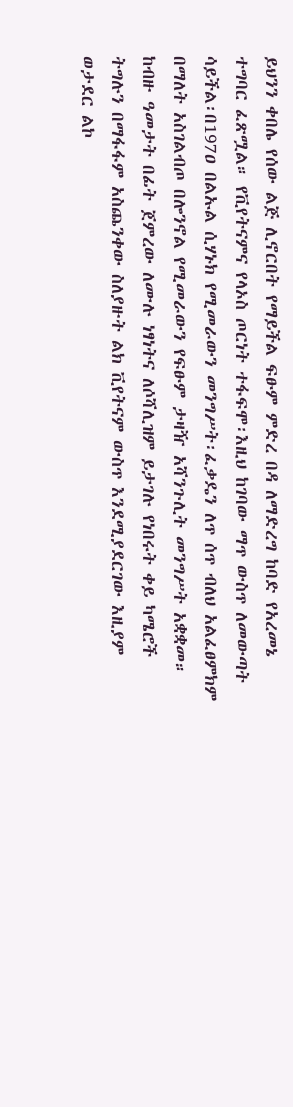ይህንን ቀበሌ የሰው ልጅ ሊኖርበት የማይችል ፍፁም ምድረ በዳ ለማድረግ ከባድ የአረመኔ ተግባር ፈጽሟል። የቪየትናምና የላኦስ ጦርነት ተፋፍሞ፡እዚህ ከገባው ማጥ ውስጥ ለመውጣት ሳይችል፡በ197ዐ በልኡል ሲሃኑክ የሚመራውን መንግሥት፡ፈቃዴን ለጥ ሰጥ ብለህ አልፈፀምክም በማለት አስገልብጦ በሎንኖል የሚመራውን የፍፁም ታዛዥ አሻንጉሊት መንግሥት አቋቋመ። ከብዙ ዓመታት በፊት ጀምረው ለሙሉ ነፃነትና ለሶሻሊዝም ይታገሉ የነበሩት ቀይ ካሜሮች ትግሉን በማፋፋም አስጨንቀው ስለያዙት ልክ ቪየትናም ውስጥ እንደሚያደርገው እዚያም ወታደር ልኮ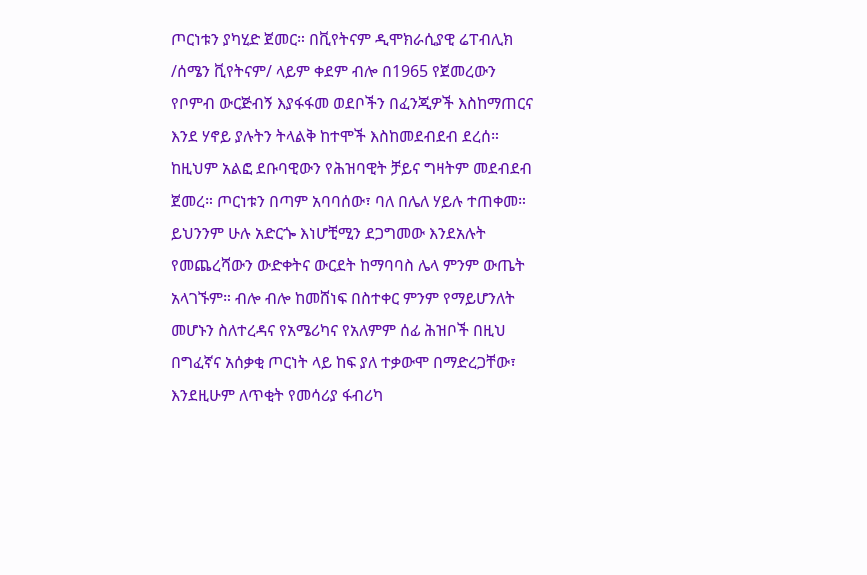ጦርነቱን ያካሂድ ጀመር። በቪየትናም ዲሞክራሲያዊ ሬፐብሊክ /ሰሜን ቪየትናም/ ላይም ቀደም ብሎ በ1965 የጀመረውን የቦምብ ውርጅብኝ እያፋፋመ ወደቦችን በፈንጂዎች እስከማጠርና እንደ ሃኖይ ያሉትን ትላልቅ ከተሞች እስከመደብደብ ደረሰ። ከዚህም አልፎ ደቡባዊውን የሕዝባዊት ቻይና ግዛትም መደብደብ ጀመረ። ጦርነቱን በጣም አባባሰው፣ ባለ በሌለ ሃይሉ ተጠቀመ። ይህንንም ሁሉ አድርጐ እነሆቺሚን ደጋግመው እንደአሉት የመጨረሻውን ውድቀትና ውርደት ከማባባስ ሌላ ምንም ውጤት አላገኙም። ብሎ ብሎ ከመሸነፍ በስተቀር ምንም የማይሆንለት መሆኑን ስለተረዳና የአሜሪካና የአለምም ሰፊ ሕዝቦች በዚህ በግፈኛና አሰቃቂ ጦርነት ላይ ከፍ ያለ ተቃውሞ በማድረጋቸው፣ እንደዚሁም ለጥቂት የመሳሪያ ፋብሪካ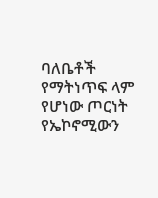ባለቤቶች የማትነጥፍ ላም የሆነው ጦርነት የኤኮኖሚውን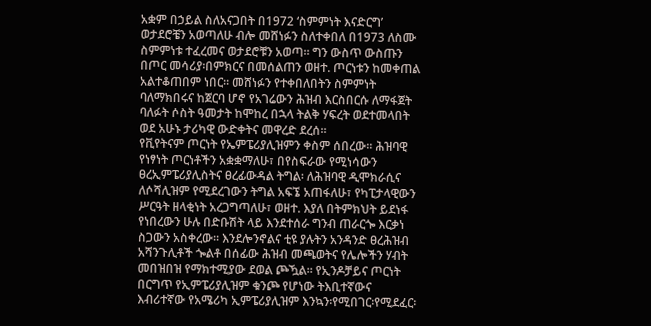አቋም በኃይል ስለአናጋበት በ1972 ‘ስምምነት እናድርግ’ ወታደሮቼን አወጣለሁ ብሎ መሸነፉን ስለተቀበለ በ1973 ለስሙ ስምምነቱ ተፈረመና ወታደሮቹን አወጣ። ግን ውስጥ ውስጡን በጦር መሳሪያ፡በምክርና በመሰልጠን ወዘተ. ጦርነቱን ከመቀጠል አልተቆጠበም ነበር። መሸነፉን የተቀበለበትን ስምምነት ባለማክበሩና ከጀርባ ሆኖ የአገሬውን ሕዝብ እርስበርሱ ለማፋጀት ባለፉት ሶስት ዓመታት ከሞከረ በኋላ ትልቅ ሃፍረት ወደተመላበት ወደ አሁኑ ታሪካዊ ውድቀትና መዋረድ ደረሰ።
የቪየትናም ጦርነት የኤምፔሪያሊዝምን ቀስም ሰበረው። ሕዝባዊ የነፃነት ጦርነቶችን አቋቋማለሁ፣ በየስፍራው የሚነሳውን ፀረኢምፔሪያሊስትና ፀረፊውዳል ትግል፡ ለሕዝባዊ ዲሞክራሲና ለሶሻሊዝም የሚደረገውን ትግል አፍኜ አጠፋለሁ፣ የካፒታላዊውን ሥርዓት ዘላቂነት አረጋግጣለሁ፣ ወዘተ. እያለ በትምክህት ይደነፋ የነበረውን ሁሉ በድቡሽት ላይ እንደተሰራ ግንብ ጠራርጐ እርቃነ ስጋውን አስቀረው። እንደሎንኖልና ቲዩ ያሉትን አንዳንድ ፀረሕዝብ አሻንጉሊቶች ጐልቶ በሰፊው ሕዝብ መጫወትና የሌሎችን ሃብት መበዝበዝ የማክተሚያው ደወል ጮዃል። የኢንዶቻይና ጦርነት በርግጥ የኢምፔሪያሊዝም ቁንጮ የሆነው ትእቢተኛውና እብሪተኛው የአሜሪካ ኢምፔሪያሊዝም እንኳን፡የሚበገር፡የሚደፈር፡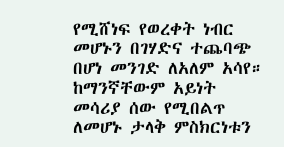የሚሸነፍ የወረቀት ነብር መሆኑን በገሃድና ተጨባጭ በሆነ መንገድ ለአለም አሳየ። ከማንኛቸውም አይነት መሳሪያ ሰው የሚበልጥ ለመሆኑ ታላቅ ምስክርነቱን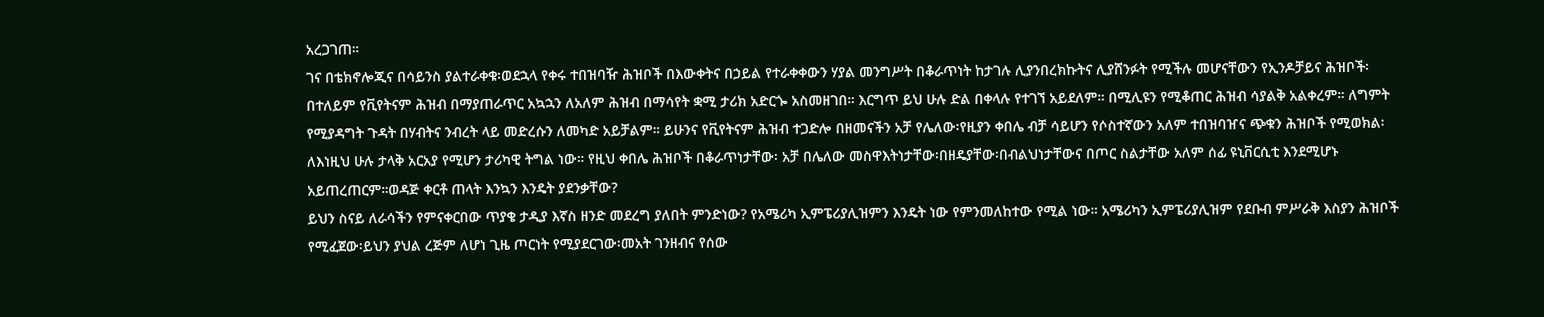አረጋገጠ።
ገና በቴክኖሎጂና በሳይንስ ያልተራቀቁ፡ወደኋላ የቀሩ ተበዝባዥ ሕዝቦች በእውቀትና በኃይል የተራቀቀውን ሃያል መንግሥት በቆራጥነት ከታገሉ ሊያንበረክኩትና ሊያሸንፉት የሚችሉ መሆናቸውን የኢንዶቻይና ሕዝቦች፡ በተለይም የቪየትናም ሕዝብ በማያጠራጥር አኳኋን ለአለም ሕዝብ በማሳየት ቋሚ ታሪክ አድርጐ አስመዘገበ። እርግጥ ይህ ሁሉ ድል በቀላሉ የተገኘ አይደለም። በሚሊዩን የሚቆጠር ሕዝብ ሳያልቅ አልቀረም። ለግምት የሚያዳግት ጉዳት በሃብትና ንብረት ላይ መድረሱን ለመካድ አይቻልም። ይሁንና የቪየትናም ሕዝብ ተጋድሎ በዘመናችን አቻ የሌለው፡የዚያን ቀበሌ ብቻ ሳይሆን የሶስተኛውን አለም ተበዝባዠና ጭቁን ሕዝቦች የሚወክል፡ ለእነዚህ ሁሉ ታላቅ አርአያ የሚሆን ታሪካዊ ትግል ነው። የዚህ ቀበሌ ሕዝቦች በቆራጥነታቸው፡ አቻ በሌለው መስዋእትነታቸው፡በዘዴያቸው፡በብልህነታቸውና በጦር ስልታቸው አለም ሰፊ ዩኒቨርሲቲ እንደሚሆኑ አይጠረጠርም።ወዳጅ ቀርቶ ጠላት እንኳን እንዴት ያደንቃቸው?
ይህን ስናይ ለራሳችን የምናቀርበው ጥያቄ ታዲያ እኛስ ዘንድ መደረግ ያለበት ምንድነው? የአሜሪካ ኢምፔሪያሊዝምን እንዴት ነው የምንመለከተው የሚል ነው። አሜሪካን ኢምፔሪያሊዝም የደቡብ ምሥራቅ እስያን ሕዝቦች የሚፈጀው፡ይህን ያህል ረጅም ለሆነ ጊዜ ጦርነት የሚያደርገው፡መአት ገንዘብና የሰው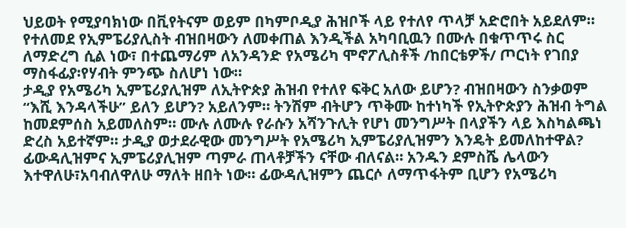ህይወት የሚያባክነው በቪየትናም ወይም በካምቦዲያ ሕዝቦች ላይ የተለየ ጥላቻ አድሮበት አይደለም። የተለመደ የኢምፔሪያሊስት ብዝበዛውን ለመቀጠል እንዲችል አካባቢዉን በሙሉ በቁጥጥሩ ስር ለማድረግ ሲል ነው፣ በተጨማሪም ለአንዳንድ የአሜሪካ ሞኖፖሊስቶች /ከበርቴዎች/ ጦርነት የገበያ ማስፋፊያ፡የሃብት ምንጭ ስለሆነ ነው።
ታዲያ የአሜሪካ ኢምፔሪያሊዝም ለኢትዮጵያ ሕዝብ የተለየ ፍቅር አለው ይሆን? ብዝበዛውን ስንቃወም “እሺ እንዳላችሁ” ይለን ይሆን? አይለንም። ትንሽም ብትሆን ጥቅሙ ከተነካች የኢትዮጵያን ሕዝብ ትግል ከመደምሰስ አይመለስም። ሙሉ ለሙሉ የራሱን አሻንጉሊት የሆነ መንግሥት በላያችን ላይ እስካልጫነ ድረስ አይተኛም። ታዲያ ወታደራዊው መንግሥት የአሜሪካ ኢምፔሪያሊዝምን እንዴት ይመለከተዋል? ፊውዳሊዝምና ኢምፔሪያሊዝም ጣምራ ጠላቶቻችን ናቸው ብለናል። አንዱን ደምስሼ ሌላውን እተዋለሁ፣አባብለዋለሁ ማለት ዘበት ነው። ፊውዳሊዝምን ጨርሶ ለማጥፋትም ቢሆን የአሜሪካ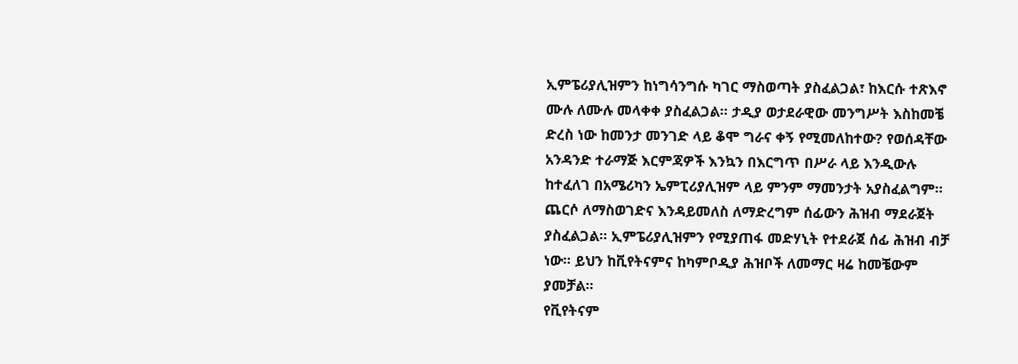ኢምፔሪያሊዝምን ከነግሳንግሱ ካገር ማስወጣት ያስፈልጋል፣ ከእርሱ ተጽእኖ ሙሉ ለሙሉ መላቀቀ ያስፈልጋል። ታዲያ ወታደራዊው መንግሥት እስከመቼ ድረስ ነው ከመንታ መንገድ ላይ ቆሞ ግራና ቀኝ የሚመለከተው? የወሰዳቸው አንዳንድ ተራማጅ እርምጃዎች እንኳን በእርግጥ በሥራ ላይ እንዲውሉ ከተፈለገ በአሜሪካን ኤምፒሪያሊዝም ላይ ምንም ማመንታት አያስፈልግም። ጨርሶ ለማስወገድና እንዳይመለስ ለማድረግም ሰፊውን ሕዝብ ማደራጀት ያስፈልጋል። ኢምፔሪያሊዝምን የሚያጠፋ መድሃኒት የተደራጀ ሰፊ ሕዝብ ብቻ ነው። ይህን ከቪየትናምና ከካምቦዲያ ሕዝቦች ለመማር ዛሬ ከመቼውም ያመቻል።
የቪየትናም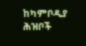ከካምቦዲያ ሕዝቦች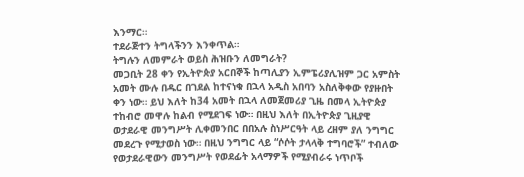እንማር።
ተደራጅተን ትግላችንን እንቀጥል።
ትግሉን ለመምራት ወይስ ሕዝቡን ለመግራት?
መጋቢት 28 ቀን የኢትዮጵያ አርበኞች ከጣሊያን ኢምፔሪያሊዝም ጋር አምስት አመት ሙሉ በዱር በገደል ከተናነቁ በኋላ አዲስ አበባን አስለቅቀው የያዙበት ቀን ነው። ይህ እለት ከ34 አመት በኋላ ለመጀመሪያ ጊዜ በመላ ኢትዮጵያ ተከብሮ መዋሉ ከልብ የሚደገፍ ነው። በዚህ እለት በኢትዮጵያ ጊዚያዊ ወታደራዊ መንግሥት ሊቀመንበር በበአሉ ስነሥርዓት ላይ ረዘም ያለ ንግግር መደረጉ የሚታወስ ነው። በዚህ ንግግር ላይ “ሶሶት ታላላቅ ተግባሮች” ተብለው የወታደራዊውን መንግሥት የወደፊት አላማዎች የሚያብራሩ ነጥቦች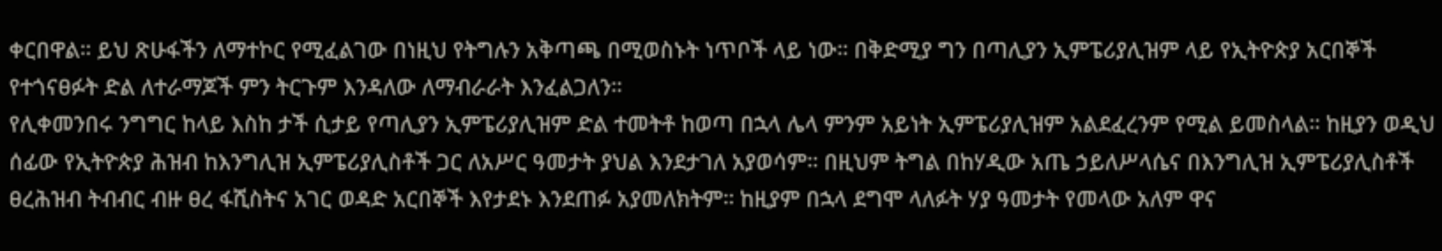ቀርበዋል። ይህ ጽሁፋችን ለማተኮር የሚፈልገው በነዚህ የትግሉን አቅጣጫ በሚወስኑት ነጥቦች ላይ ነው። በቅድሚያ ግን በጣሊያን ኢምፔሪያሊዝም ላይ የኢትዮጵያ አርበኞች የተጎናፀፉት ድል ለተራማጆች ምን ትርጉም እንዳለው ለማብራራት እንፈልጋለን።
የሊቀመንበሩ ንግግር ከላይ እስከ ታች ሲታይ የጣሊያን ኢምፔሪያሊዝም ድል ተመትቶ ከወጣ በኋላ ሌላ ምንም አይነት ኢምፔሪያሊዝም አልደፈረንም የሚል ይመስላል። ከዚያን ወዲህ ሰፊው የኢትዮጵያ ሕዝብ ከእንግሊዝ ኢምፔሪያሊስቶች ጋር ለአሥር ዓመታት ያህል እንደታገለ አያወሳም። በዚህም ትግል በከሃዲው አጤ ኃይለሥላሴና በእንግሊዝ ኢምፔሪያሊስቶች ፀረሕዝብ ትብብር ብዙ ፀረ ፋሺስትና አገር ወዳድ አርበኞች እየታደኑ እንደጠፉ አያመለክትም። ከዚያም በኋላ ደግሞ ላለፉት ሃያ ዓመታት የመላው አለም ዋና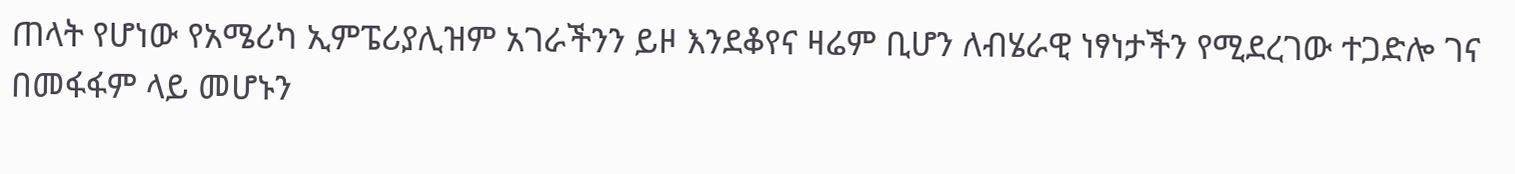ጠላት የሆነው የአሜሪካ ኢምፔሪያሊዝም አገራችንን ይዞ እንደቆየና ዛሬም ቢሆን ለብሄራዊ ነፃነታችን የሚደረገው ተጋድሎ ገና በመፋፋም ላይ መሆኑን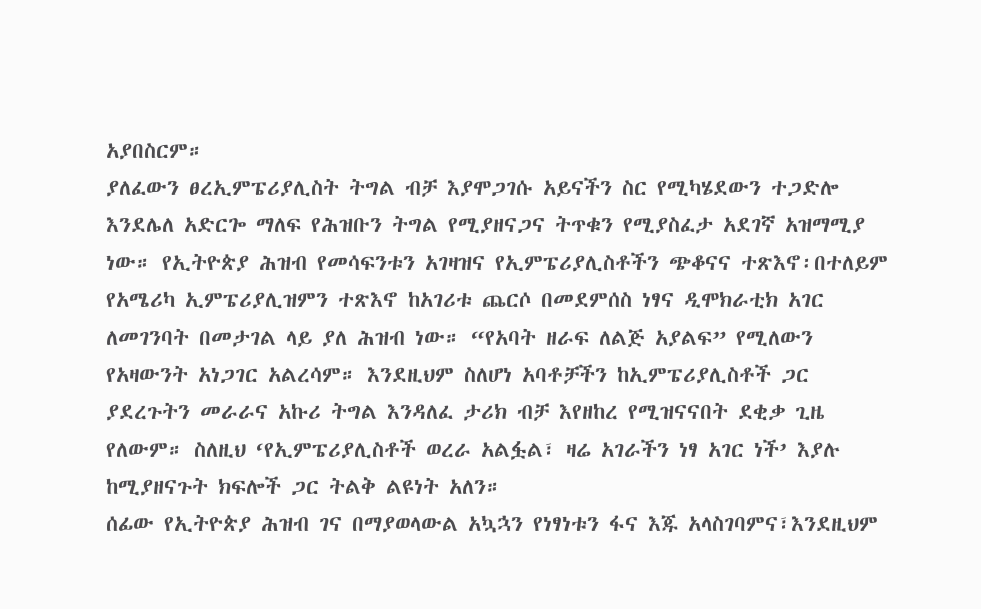አያበስርም።
ያለፈውን ፀረኢምፔሪያሊስት ትግል ብቻ እያሞጋገሱ አይናችን ስር የሚካሄደውን ተጋድሎ እንደሌለ አድርጐ ማለፍ የሕዝቡን ትግል የሚያዘናጋና ትጥቁን የሚያስፈታ አደገኛ አዝማሚያ ነው። የኢትዮጵያ ሕዝብ የመሳፍንቱን አገዛዝና የኢምፔሪያሊስቶችን ጭቆናና ተጽእኖ፡በተለይም የአሜሪካ ኢምፔሪያሊዝምን ተጽእኖ ከአገሪቱ ጨርሶ በመደምሰስ ነፃና ዲሞክራቲክ አገር ለመገንባት በመታገል ላይ ያለ ሕዝብ ነው። “የአባት ዘራፍ ለልጅ አያልፍ” የሚለውን የአዛውንት አነጋገር አልረሳም። እንደዚህም ስለሆነ አባቶቻችን ከኢምፔሪያሊስቶች ጋር ያደረጉትን መራራና አኩሪ ትግል እንዳለፈ ታሪክ ብቻ እየዘከረ የሚዝናናበት ደቂቃ ጊዜ የለውም። ስለዚህ ‘የኢምፔሪያሊስቶች ወረራ አልፏል፣ ዛሬ አገራችን ነፃ አገር ነች’ እያሉ ከሚያዘናጉት ክፍሎች ጋር ትልቅ ልዩነት አለን።
ሰፊው የኢትዮጵያ ሕዝብ ገና በማያወላውል አኳኋን የነፃነቱን ፋና እጁ አላስገባምና፣እንደዚህም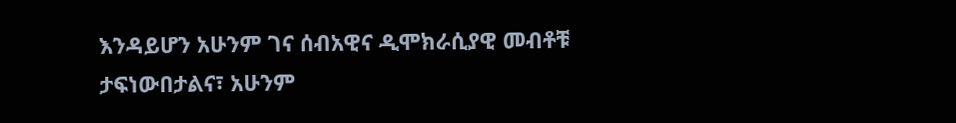እንዳይሆን አሁንም ገና ሰብአዊና ዲሞክራሲያዊ መብቶቹ ታፍነውበታልና፣ አሁንም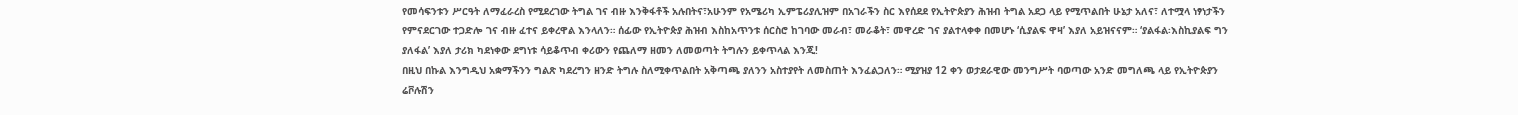የመሳፍንቱን ሥርዓት ለማፈራረስ የሚደረገው ትግል ገና ብዙ እንቅፋቶች አሉበትና፣አሁንም የአሜሪካ ኢምፔሪያሊዝም በአገራችን ስር እየሰደደ የኢትዮጵያን ሕዝብ ትግል አደጋ ላይ የሚጥልበት ሁኔታ አለና፣ ለተሟላ ነፃነታችን የምናደርገው ተጋድሎ ገና ብዙ ፈተና ይቀረዋል እንላለን። ሰፊው የኢትዮጵያ ሕዝብ እስከአጥንቱ ሰርስሮ ከገባው መራብ፣ መራቆት፣ መዋረድ ገና ያልተላቀቀ በመሆኑ ‘ሲያልፍ ዋዛ’ እያለ አይዝናናም። ‘ያልፋል፡እስኪያልፍ ግን ያለፋል’ እያለ ታሪክ ካደነቀው ደግነቱ ሳይቆጥብ ቀሪውን የጨለማ ዘመን ለመወጣት ትግሉን ይቀጥላል እንጂ!
በዚህ በኩል እንግዲህ አቋማችንን ግልጽ ካደረግን ዘንድ ትግሉ ስለሚቀጥልበት አቅጣጫ ያለንን አስተያየት ለመስጠት እንፈልጋለን። ሚያዝያ 12 ቀን ወታደራዊው መንግሥት ባወጣው አንድ መግለጫ ላይ የኢትዮጵያን ሬቮሉሽን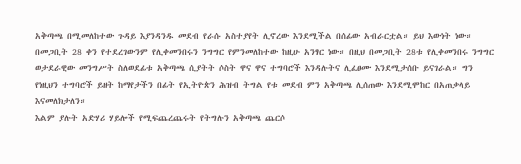አቅጣጫ በሚመለከተው ጉዳይ እያንዳንዱ መደብ የራሱ አስተያየት ሊኖረው እንደሚችል በሰፊው አብራርቷል። ይህ እውነት ነው። በመጋቢት 28 ቀን የተደረገውንም የሊቀመንበሩን ንግግር የምንመለከተው ከዚሁ አንፃር ነው። በዚህ በመጋቢት 28ቱ የሊቀመንበሩ ንግግር ወታደራዊው መንግሥት ስለወደፊቱ አቅጣጫ ሲያትት ሶስት ዋና ዋና ተግባሮች እንዳሉትና ሊፈፀሙ እንደሚታሰቡ ይናገራል። ግን የነዚህን ተግባሮች ይዘት ከማየታችን በፊት የኢትዮጵን ሕዝብ ትግል የቱ መደብ ምን አቅጣጫ ሊሰጠው እንደሚሞከር በአጠቃላይ እናመለክታለን።
እልም ያሉት አድሃሪ ሃይሎች የሚፍጨረጨሩት የትግሉን አቅጣጫ ጨርሶ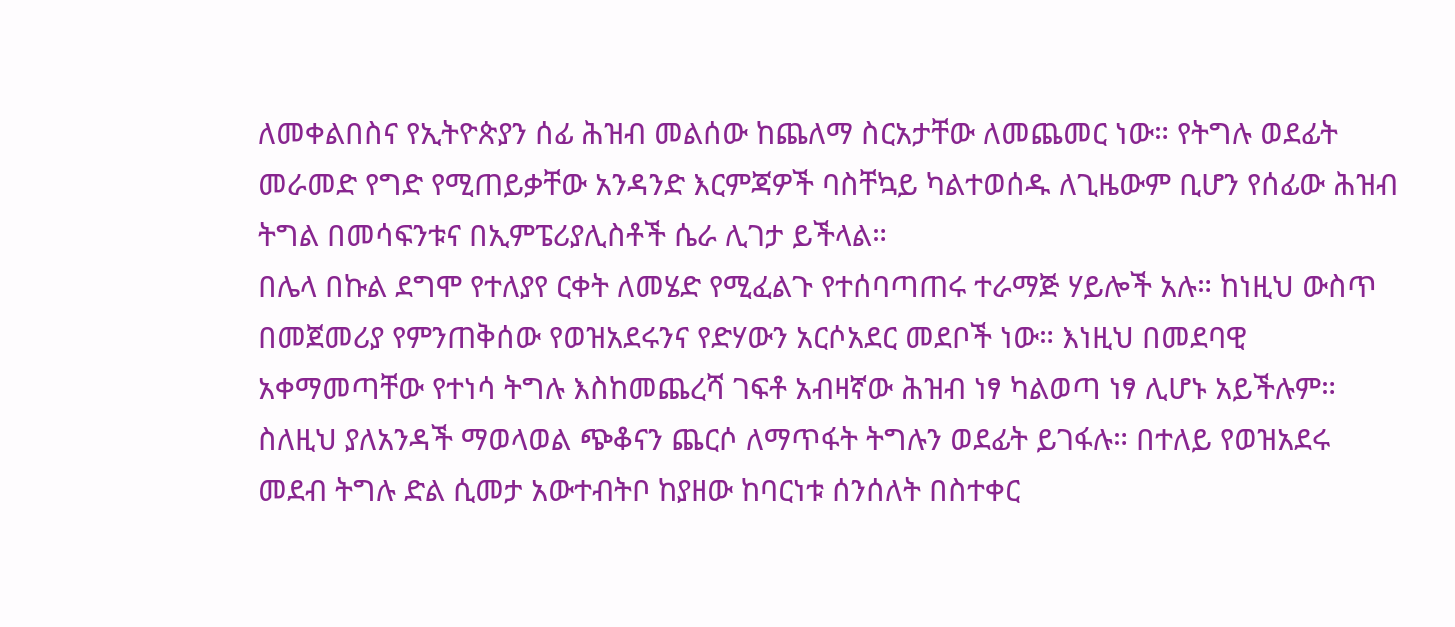ለመቀልበስና የኢትዮጵያን ሰፊ ሕዝብ መልሰው ከጨለማ ስርአታቸው ለመጨመር ነው። የትግሉ ወደፊት መራመድ የግድ የሚጠይቃቸው አንዳንድ እርምጃዎች ባስቸኳይ ካልተወሰዱ ለጊዜውም ቢሆን የሰፊው ሕዝብ ትግል በመሳፍንቱና በኢምፔሪያሊስቶች ሴራ ሊገታ ይችላል።
በሌላ በኩል ደግሞ የተለያየ ርቀት ለመሄድ የሚፈልጉ የተሰባጣጠሩ ተራማጅ ሃይሎች አሉ። ከነዚህ ውስጥ በመጀመሪያ የምንጠቅሰው የወዝአደሩንና የድሃውን አርሶአደር መደቦች ነው። እነዚህ በመደባዊ አቀማመጣቸው የተነሳ ትግሉ እስከመጨረሻ ገፍቶ አብዛኛው ሕዝብ ነፃ ካልወጣ ነፃ ሊሆኑ አይችሉም። ስለዚህ ያለአንዳች ማወላወል ጭቆናን ጨርሶ ለማጥፋት ትግሉን ወደፊት ይገፋሉ። በተለይ የወዝአደሩ መደብ ትግሉ ድል ሲመታ አውተብትቦ ከያዘው ከባርነቱ ሰንሰለት በስተቀር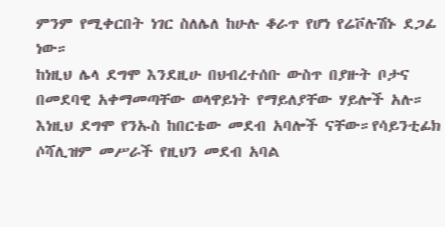ምንም የሚቀርበት ነገር ስለሌለ ከሁሉ ቆራጥ የሆነ የሬቮሉሽኑ ደጋፊ ነው።
ከነዚህ ሌላ ደግሞ እንደዚሁ በህብረተሰቡ ውስጥ በያዙት ቦታና በመደባዊ አቀማመጣቸው ወላዋይነት የማይለያቸው ሃይሎች አሉ። እነዚህ ደግሞ የንኡስ ከበርቴው መደብ አባሎች ናቸው።የሳይንቲፊክ ሶሻሊዝም መሥራች የዚህን መደብ አባል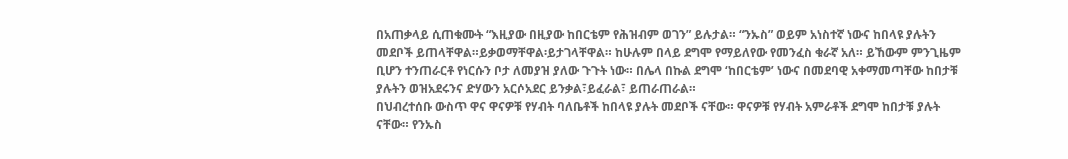በአጠቃላይ ሲጠቁሙት “እዚያው በዚያው ከበርቴም የሕዝብም ወገን” ይሉታል። “ንኡስ” ወይም አነስተኛ ነውና ከበላዩ ያሉትን መደቦች ይጠላቸዋል።ይቃወማቸዋል፡ይታገላቸዋል። ከሁሉም በላይ ደግሞ የማይለየው የመንፈስ ቁራኛ አለ። ይኸውም ምንጊዜም ቢሆን ተንጠራርቶ የነርሱን ቦታ ለመያዝ ያለው ጉጉት ነው። በሌላ በኩል ደግሞ ‘ከበርቴም’ ነውና በመደባዊ አቀማመጣቸው ከበታቹ ያሉትን ወዝአደሩንና ድሃውን አርሶአደር ይንቃል፣ይፈራል፣ ይጠራጠራል።
በህብረተሰቡ ውስጥ ዋና ዋናዎቹ የሃብት ባለቤቶች ከበላዩ ያሉት መደቦች ናቸው። ዋናዎቹ የሃብት አምራቶች ደግሞ ከበታቹ ያሉት ናቸው። የንኡስ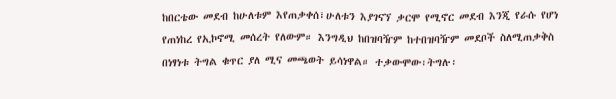ከበርቴው መደብ ከሁለቱም እየጠቃቀሰ፣ሁለቱን እያገናኘ ቃርሞ የሚኖር መደብ እንጂ የራሱ የሆነ የጠነከረ የኢኮኖሚ መሰረት የለውም። እንግዲህ ከበዝባዥም ከተበዝባዥም መደቦች ስለሚጠቃቅስ በነፃነቱ ትግል ቁጥር ያለ ሚና መጫወት ይሳነዋል። ተቃውሞው፡ትግሉ፡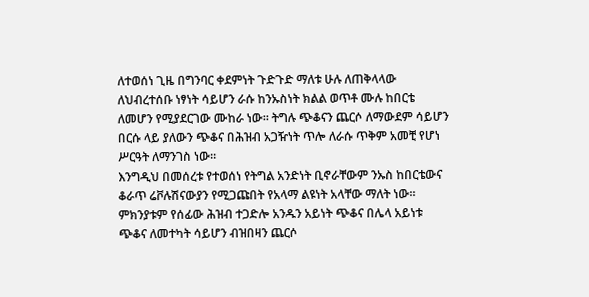ለተወሰነ ጊዜ በግንባር ቀደምነት ጉድጉድ ማለቱ ሁሉ ለጠቅላላው ለህብረተሰቡ ነፃነት ሳይሆን ራሱ ከንኡስነት ክልል ወጥቶ ሙሉ ከበርቴ ለመሆን የሚያደርገው ሙከራ ነው። ትግሉ ጭቆናን ጨርሶ ለማውደም ሳይሆን በርሱ ላይ ያለውን ጭቆና በሕዝብ አጋዥነት ጥሎ ለራሱ ጥቅም አመቺ የሆነ ሥርዓት ለማንገስ ነው።
እንግዲህ በመሰረቱ የተወሰነ የትግል አንድነት ቢኖራቸውም ንኡስ ከበርቴውና ቆራጥ ሬቮሉሽናውያን የሚጋጩበት የአላማ ልዩነት አላቸው ማለት ነው። ምክንያቱም የሰፊው ሕዝብ ተጋድሎ አንዱን አይነት ጭቆና በሌላ አይነቱ ጭቆና ለመተካት ሳይሆን ብዝበዛን ጨርሶ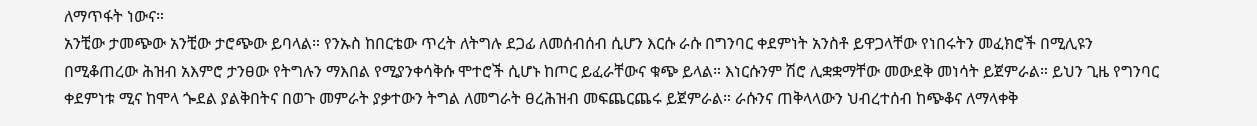ለማጥፋት ነውና።
አንቺው ታመጭው አንቺው ታሮጭው ይባላል። የንኡስ ከበርቴው ጥረት ለትግሉ ደጋፊ ለመሰብሰብ ሲሆን እርሱ ራሱ በግንባር ቀደምነት አንስቶ ይዋጋላቸው የነበሩትን መፈክሮች በሚሊዩን በሚቆጠረው ሕዝብ አእምሮ ታንፀው የትግሉን ማእበል የሚያንቀሳቅሱ ሞተሮች ሲሆኑ ከጦር ይፈራቸውና ቁጭ ይላል። እነርሱንም ሽሮ ሊቋቋማቸው መውደቅ መነሳት ይጀምራል። ይህን ጊዜ የግንባር ቀደምነቱ ሚና ከሞላ ጐደል ያልቅበትና በወጉ መምራት ያቃተውን ትግል ለመግራት ፀረሕዝብ መፍጨርጨሩ ይጀምራል። ራሱንና ጠቅላላውን ህብረተሰብ ከጭቆና ለማላቀቅ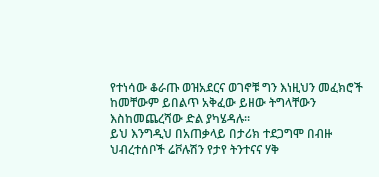የተነሳው ቆራጡ ወዝአደርና ወገኖቹ ግን እነዚህን መፈክሮች ከመቸውም ይበልጥ አቅፈው ይዘው ትግላቸውን እስከመጨረሻው ድል ያካሄዳሉ።
ይህ እንግዲህ በአጠቃላይ በታሪክ ተደጋግሞ በብዙ ህብረተሰቦች ሬቮሉሽን የታየ ትንተናና ሃቅ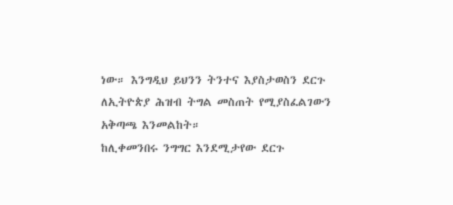ነው። እንግዲህ ይህንን ትንተና እያስታወስን ደርጉ ለኢትዮጵያ ሕዝብ ትግል መስጠት የሚያስፈልገውን አቅጣጫ እንመልከት።
ከሊቀመንበሩ ንግግር እንደሚታየው ደርጉ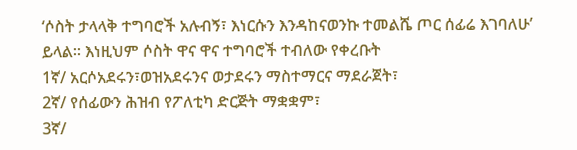‘ሶስት ታላላቅ ተግባሮች አሉብኝ፣ እነርሱን እንዳከናወንኩ ተመልሼ ጦር ሰፊሬ እገባለሁ’ ይላል። እነዚህም ሶስት ዋና ዋና ተግባሮች ተብለው የቀረቡት
1ኛ/ አርሶአደሩን፣ወዝአደሩንና ወታደሩን ማስተማርና ማደራጀት፣
2ኛ/ የሰፊውን ሕዝብ የፖለቲካ ድርጅት ማቋቋም፣
3ኛ/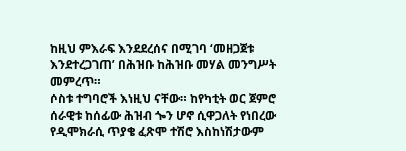ከዚህ ምእራፍ እንደደረሰና በሚገባ ‘መዘጋጀቱ እንደተረጋገጠ’ በሕዝቡ ከሕዝቡ መሃል መንግሥት መምረጥ።
ሶስቱ ተግባሮች እነዚህ ናቸው። ከየካቲት ወር ጀምሮ ሰራዊቱ ከሰፊው ሕዝብ ጐን ሆኖ ሲዋጋለት የነበረው የዲሞክራሲ ጥያቄ ፈጽሞ ተሽሮ እስከነሽታውም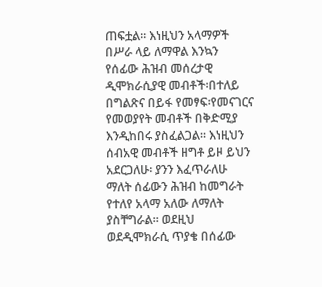ጠፍቷል። እነዚህን አላማዎች በሥራ ላይ ለማዋል እንኳን የሰፊው ሕዝብ መሰረታዊ ዲሞክራሲያዊ መብቶች፡በተለይ በግልጽና በይፋ የመፃፍ፡የመናገርና የመወያየት መብቶች በቅድሚያ እንዲከበሩ ያስፈልጋል። እነዚህን ሰብአዊ መብቶች ዘግቶ ይዞ ይህን አደርጋለሁ፡ ያንን እፈጥራለሁ ማለት ሰፊውን ሕዝብ ከመግራት የተለየ አላማ አለው ለማለት ያስቸግራል። ወደዚህ ወደዲሞክራሲ ጥያቄ በሰፊው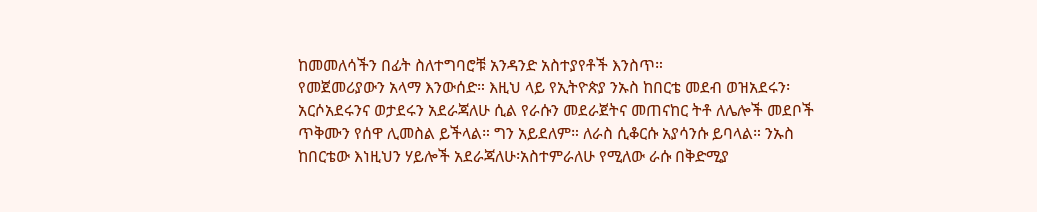ከመመለሳችን በፊት ስለተግባሮቹ አንዳንድ አስተያየቶች እንስጥ።
የመጀመሪያውን አላማ እንውሰድ። እዚህ ላይ የኢትዮጵያ ንኡስ ከበርቴ መደብ ወዝአደሩን፡አርሶአደሩንና ወታደሩን አደራጃለሁ ሲል የራሱን መደራጀትና መጠናከር ትቶ ለሌሎች መደቦች ጥቅሙን የሰዋ ሊመስል ይችላል። ግን አይደለም። ለራስ ሲቆርሱ አያሳንሱ ይባላል። ንኡስ ከበርቴው እነዚህን ሃይሎች አደራጃለሁ፡አስተምራለሁ የሚለው ራሱ በቅድሚያ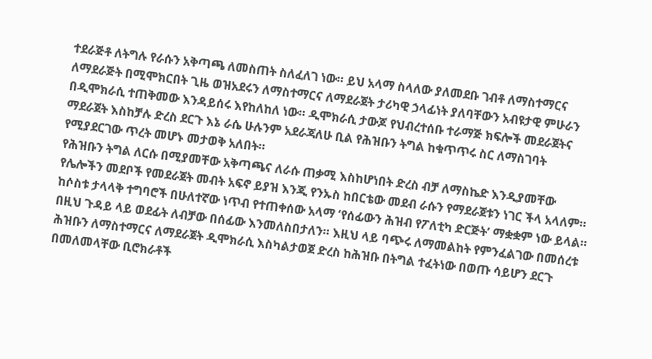ተደራጅቶ ለትግሉ የራሱን አቅጣጫ ለመስጠት ስለፈለገ ነው። ይህ አላማ ስላለው ያለመደቡ ገብቶ ለማስተማርና ለማደራጅት በሚሞክርበት ጊዜ ወዝአደሩን ለማስተማርና ለማደራጀት ታሪካዊ ኃላፊነት ያለባቸውን አብዩታዊ ምሁራን በዲሞክራሲ ተጠቅመው እንዳይሰሩ እየከለከለ ነው። ዲሞክራሲ ታውጆ የህብረተሰቡ ተራማጅ ክፍሎች መደራጀትና ማደራጀት እስከቻሉ ድረስ ደርጉ እኔ ራሴ ሁሉንም አደራጃለሁ ቢል የሕዝቡን ትግል ከቁጥጥሩ ስር ለማስገባት የሚያደርገው ጥረት መሆኑ መታወቅ አለበት።
የሕዝቡን ትግል ለርሱ በሚያመቸው አቅጣጫና ለራሱ ጠቃሚ እስከሆነበት ድረስ ብቻ ለማስኬድ እንዲያመቸው የሌሎችን መደቦች የመደራጀት መብት አፍኖ ይያዝ እንጂ የንኡስ ከበርቴው መደብ ራሱን የማደራጀቱን ነገር ችላ አላለም። ከሶስቱ ታላላቅ ተግባሮች በሁለተኛው ነጥብ የተጠቀሰው አላማ ‘የሰፊውን ሕዝብ የፖለቲካ ድርጅት’ ማቋቋም ነው ይላል። በዚህ ጉዳይ ላይ ወደፊት ለብቻው በሰፊው እንመለስበታለን። እዚህ ላይ ባጭሩ ለማመልከት የምንፈልገው በመሰረቱ ሕዝቡን ለማስተማርና ለማደራጀት ዲሞክራሲ እስካልታወጀ ድረስ ከሕዝቡ በትግል ተፈትነው በወጡ ሳይሆን ደርጉ በመለመላቸው ቢሮክራቶች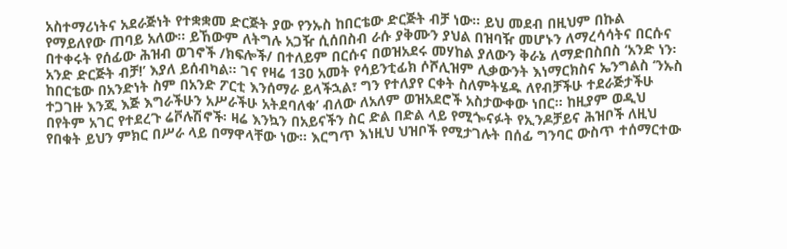አስተማሪነትና አደራጅነት የተቋቋመ ድርጅት ያው የንኡስ ከበርቴው ድርጅት ብቻ ነው። ይህ መደብ በዚህም በኩል የማይለየው ጠባይ አለው። ይኸውም ለትግሉ አጋዥ ሲሰበስብ ራሱ ያቅሙን ያህል በዝባዥ መሆኑን ለማረሳሳትና በርሱና በተቀሩት የሰፊው ሕዝብ ወገኖች /ክፍሎች/ በተለይም በርሱና በወዝአደሩ መሃከል ያለውን ቅራኔ ለማድበስበስ ‘አንድ ነን፡አንድ ድርጅት ብቻ!’ እያለ ይሰብካል። ገና የዛሬ 13ዐ አመት የሳይንቲፊክ ሶሾሊዝም ሊቃውንት እነማርክስና ኤንግልስ ‘ንኡስ ከበርቴው በአንድነት ስም በአንድ ፖርቲ እንሰማራ ይላችኋል፣ ግን የተለያየ ርቀት ስለምትሄዱ ለየብቻችሁ ተደራጅታችሁ ተጋገዙ እንጂ እጅ እግራችሁን አሥራችሁ አትደባለቁ’ ብለው ለአለም ወዝአደሮች አስታውቀው ነበር። ከዚያም ወዲህ በየትም አገር የተደረጉ ሬቮሉሽኖች፡ ዛሬ እንኳን በአይናችን ስር ድል በድል ላይ የሚጐናፉት የኢንዶቻይና ሕዝቦች ለዚህ የበቁት ይህን ምክር በሥራ ላይ በማዋላቸው ነው። እርግጥ እነዚህ ህዝቦች የሚታገሉት በሰፊ ግንባር ውስጥ ተሰማርተው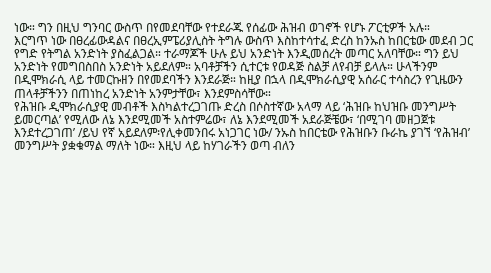ነው። ግን በዚህ ግንባር ውስጥ በየመደባቸው የተደራጁ የሰፊው ሕዝብ ወገኖች የሆኑ ፖርቲዎች አሉ።
እርግጥ ነው በፀረፊውዳልና በፀረኢምፔሪያሊስት ትግሉ ውስጥ እስከተሳተፈ ድረስ ከንኡስ ከበርቴው መደብ ጋር የግድ የትግል አንድነት ያስፈልጋል። ተራማጆች ሁሉ ይህ አንድነት እንዲመሰረት መጣር አለባቸው። ግን ይህ አንድነት የመግበስበስ አንድነት አይደለም። አባቶቻችን ሲተርቱ የወዳጅ ስልቻ ለየብቻ ይላሉ። ሁላችንም በዲሞክራሲ ላይ ተመርኩዘን በየመደባችን እንደራጅ። ከዚያ በኋላ በዲሞክራሲያዊ አሰራር ተሳስረን የጊዜውን ጠላቶቻችንን በጠነከረ አንድነት አንምታቸው፣ እንደምስሳቸው።
የሕዝቡ ዲሞክራሲያዊ መብቶች እስካልተረጋገጡ ድረስ በሶስተኛው አላማ ላይ ‘ሕዝቡ ከህዝቡ መንግሥት ይመርጣል’ የሚለው ለኔ እንደሚመች አስተምሬው፣ ለኔ እንደሚመች አደራጅቼው፣ ‘በሚገባ መዘጋጀቱ እንደተረጋገጠ’ /ይህ የኛ አይደለም፡የሊቀመንበሩ አነጋገር ነው/ ንኡስ ከበርቴው የሕዝቡን ቡራኬ ያገኘ ‘የሕዝብ’ መንግሥት ያቋቁማል ማለት ነው። እዚህ ላይ ከሃገራችን ወጣ ብለን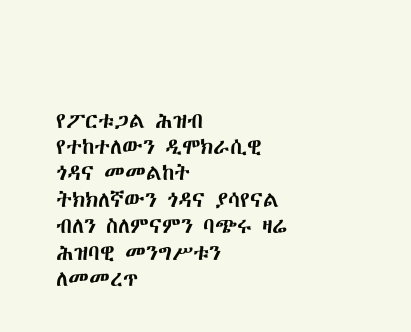የፖርቱጋል ሕዝብ የተከተለውን ዲሞክራሲዊ ጎዳና መመልከት ትክክለኛውን ጎዳና ያሳየናል ብለን ስለምናምን ባጭሩ ዛሬ ሕዝባዊ መንግሥቱን ለመመረጥ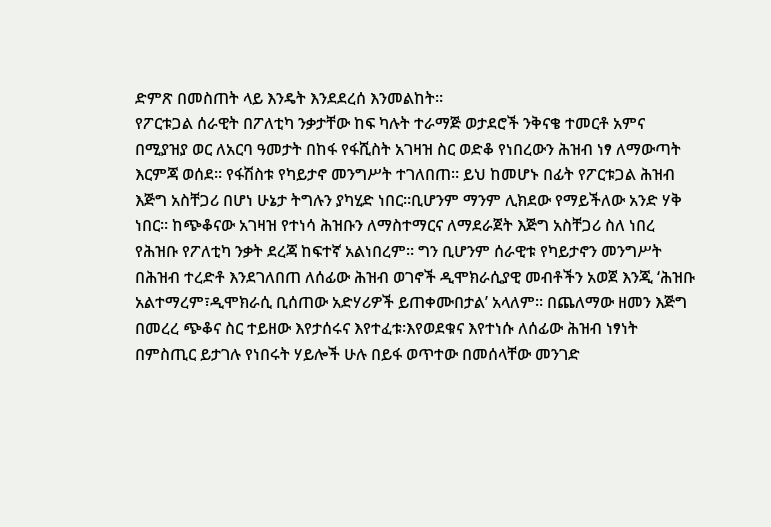ድምጽ በመስጠት ላይ እንዴት እንደደረሰ እንመልከት።
የፖርቱጋል ሰራዊት በፖለቲካ ንቃታቸው ከፍ ካሉት ተራማጅ ወታደሮች ንቅናቄ ተመርቶ አምና በሚያዝያ ወር ለአርባ ዓመታት በከፋ የፋሺስት አገዛዝ ስር ወድቆ የነበረውን ሕዝብ ነፃ ለማውጣት እርምጃ ወሰደ። የፋሽስቱ የካይታኖ መንግሥት ተገለበጠ። ይህ ከመሆኑ በፊት የፖርቱጋል ሕዝብ እጅግ አስቸጋሪ በሆነ ሁኔታ ትግሉን ያካሂድ ነበር።ቢሆንም ማንም ሊክደው የማይችለው አንድ ሃቅ ነበር። ከጭቆናው አገዛዝ የተነሳ ሕዝቡን ለማስተማርና ለማደራጀት እጅግ አስቸጋሪ ስለ ነበረ የሕዝቡ የፖለቲካ ንቃት ደረጃ ከፍተኛ አልነበረም። ግን ቢሆንም ሰራዊቱ የካይታኖን መንግሥት በሕዝብ ተረድቶ እንደገለበጠ ለሰፊው ሕዝብ ወገኖች ዲሞክራሲያዊ መብቶችን አወጀ እንጂ ‘ሕዝቡ አልተማረም፣ዲሞክራሲ ቢሰጠው አድሃሪዎች ይጠቀሙበታል’ አላለም። በጨለማው ዘመን እጅግ በመረረ ጭቆና ስር ተይዘው እየታሰሩና እየተፈቱ፡እየወደቁና እየተነሱ ለሰፊው ሕዝብ ነፃነት በምስጢር ይታገሉ የነበሩት ሃይሎች ሁሉ በይፋ ወጥተው በመሰላቸው መንገድ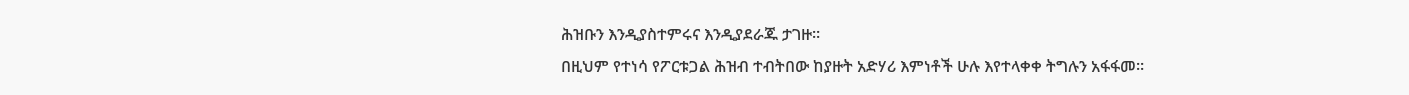ሕዝቡን እንዲያስተምሩና እንዲያደራጁ ታገዙ።
በዚህም የተነሳ የፖርቱጋል ሕዝብ ተብትበው ከያዙት አድሃሪ እምነቶች ሁሉ እየተላቀቀ ትግሉን አፋፋመ።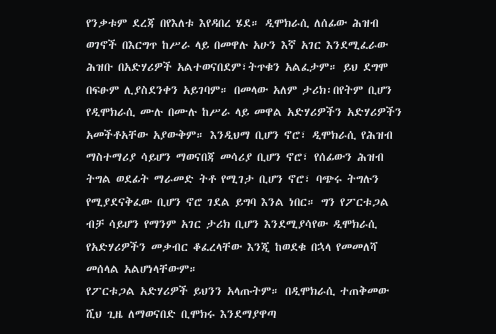የንቃቱም ደረጃ በየእለቱ እየዳበረ ሄደ። ዲሞክራሲ ለሰፊው ሕዝብ ወገኖች በእርግጥ ከሥራ ላይ በመዋሉ አሁን እኛ አገር እንደሚፈራው ሕዝቡ በአድሃሪዎች አልተወናበደም፣ትጥቁን አልፈታም። ይህ ደግሞ በፍፁም ሊያስደንቀን አይገባም። በመላው አለም ታሪክ፡በየትም ቢሆን የዲሞክራሲ ሙሉ በሙሉ ከሥራ ላይ መዋል አድሃሪዎችን አድሃሪዎችን አመችቶአቸው አያውቅም። እንዲህማ ቢሆን ኖሮ፣ ዲሞክራሲ የሕዝብ ማስተማሪያ ሳይሆን ማወናበጃ መሳሪያ ቢሆን ኖሮ፣ የሰፊውን ሕዝብ ትግል ወደፊት ማራመድ ትቶ የሚገታ ቢሆን ኖሮ፣ ባጭሩ ትግሉን የሚያደናቅፈው ቢሆን ኖሮ ገደል ይግባ እንል ነበር። ግን የፖርቱጋል ብቻ ሳይሆን የማንም አገር ታሪክ ቢሆን እንደሚያሳየው ዲሞክራሲ የአድሃሪዎችን መቃብር ቆፈረላቸው እንጂ ከወደቁ በኋላ የመመለሻ መሰላል አልሆነላቸውም።
የፖርቱጋል አድሃሪዎች ይህንን አላጡትም። በዲሞክራሲ ተጠቅመው ሺህ ጊዜ ለማወናበድ ቢሞክሩ እንደማያዋጣ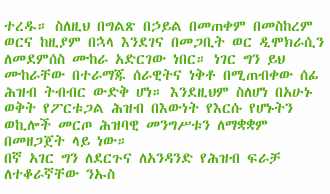ተረዱ። ስለዚህ በግልጽ በኃይል በመጠቀም በመስከረም ወርና ከዚያም በኋላ እንደገና በመጋቢት ወር ዲሞክራሲን ለመደምሰስ ሙከራ አድርገው ነበር። ነገር ግን ይህ ሙከራቸው በተራማጁ ሰራዊትና ነቅቶ በሚጠብቀው ሰፊ ሕዝብ ትብብር ውድቅ ሆነ። እንደዚህም ስለሆነ በአሁኑ ወቅት የፖርቱጋል ሕዝብ በእውነት የእርሱ የሆኑትን ወኪሎች መርጦ ሕዝባዊ መንግሥቱን ለማቋቋም በመዘጋጀት ላይ ነው።
በኛ አገር ግን ለደርጉና ለአንዳንድ የሕዝብ ፍራቻ ለተቆራኛቸው ንኡስ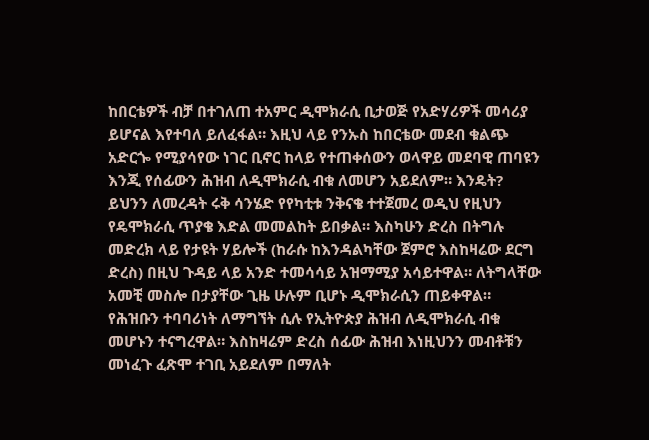ከበርቴዎች ብቻ በተገለጠ ተአምር ዲሞክራሲ ቢታወጅ የአድሃሪዎች መሳሪያ ይሆናል እየተባለ ይለፈፋል። እዚህ ላይ የንኡስ ከበርቴው መደብ ቁልጭ አድርጐ የሚያሳየው ነገር ቢኖር ከላይ የተጠቀሰውን ወላዋይ መደባዊ ጠባዩን እንጂ የሰፊውን ሕዝብ ለዲሞክራሲ ብቁ ለመሆን አይደለም። እንዴት?
ይህንን ለመረዳት ሩቅ ሳንሄድ የየካቲቱ ንቅናቄ ተተጀመረ ወዲህ የዚህን የዴሞክራሲ ጥያቄ እድል መመልከት ይበቃል። እስካሁን ድረስ በትግሉ መድረክ ላይ የታዩት ሃይሎች (ከራሱ ከእንዳልካቸው ጀምሮ እስከዛሬው ደርግ ድረስ) በዚህ ጉዳይ ላይ አንድ ተመሳሳይ አዝማሚያ አሳይተዋል። ለትግላቸው አመቺ መስሎ በታያቸው ጊዜ ሁሉም ቢሆኑ ዲሞክራሲን ጠይቀዋል። የሕዝቡን ተባባሪነት ለማግኘት ሲሉ የኢትዮጵያ ሕዝብ ለዲሞክራሲ ብቁ መሆኑን ተናግረዋል። እስከዛሬም ድረስ ሰፊው ሕዝብ እነዚህንን መብቶቹን መነፈጉ ፈጽሞ ተገቢ አይደለም በማለት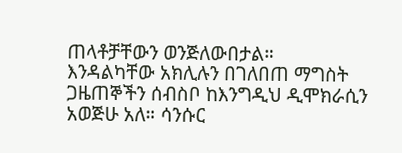ጠላቶቻቸውን ወንጅለውበታል።
እንዳልካቸው አክሊሉን በገለበጠ ማግስት ጋዜጠኞችን ሰብስቦ ከእንግዲህ ዲሞክራሲን አወጅሁ አለ። ሳንሱር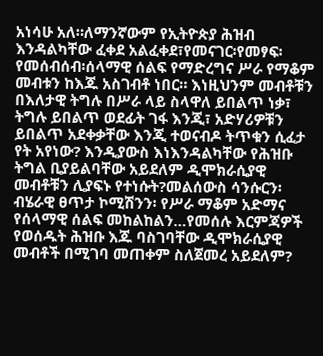አነሳሁ አለ።ለማንኛውም የኢትዮጵያ ሕዝብ እንዳልካቸው ፈቀደ አልፈቀደ፣የመናገር፡የመፃፍ፡የመሰብሰብ፡ሰላማዊ ሰልፍ የማድረግና ሥራ የማቆም መብቱን ከእጁ አስገብቶ ነበር። እነዚህንም መብቶቹን በእለታዊ ትግሉ በሥራ ላይ ስላዋለ ይበልጥ ነቃ፣ ትግሉ ይበልጥ ወደፊት ገፋ እንጂ፣ አድሃሪዎቹን ይበልጥ አደቀቃቸው እንጂ ተወናብዶ ትጥቁን ሲፈታ የት አየነው? እንዲያውስ እነእንዳልካቸው የሕዝቡ ትግል ቢያይልባቸው አይደለም ዲሞክራሲያዊ መብቶቹን ሊያፍኑ የተነሱት?መልሰውስ ሳንሱርን፡ብሄራዊ ፀጥታ ኮሚሽንን፡ የሥራ ማቆም አድማና የሰላማዊ ሰልፍ መከልከልን…የመሰሉ እርምጃዎች የወሰዱት ሕዝቡ እጁ ባስገባቸው ዲሞክራሲያዊ መብቶች በሚገባ መጠቀም ስለጀመረ አይደለም?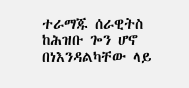ተራማጁ ሰራዊትስ ከሕዝቡ ጐን ሆኖ በነእንዳልካቸው ላይ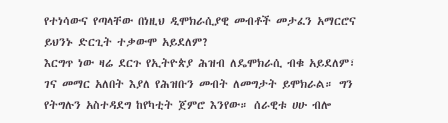የተነሳውና የጣላቸው በነዚህ ዲሞክራሲያዊ መብቶች መታፈን አማርሮና ይህንኑ ድርጊት ተቃውሞ አይደለም?
እርግጥ ነው ዛሬ ደርጉ የኢትዮጵያ ሕዝብ ለዴሞክራሲ ብቁ አይደለም፣ ገና መማር አለበት እያለ የሕዝቡን መብት ለመግታት ይሞክራል። ግን የትግሉን አስተዳደግ ከየካቲት ጀምሮ እንየው። ሰራዊቱ ሀሁ ብሎ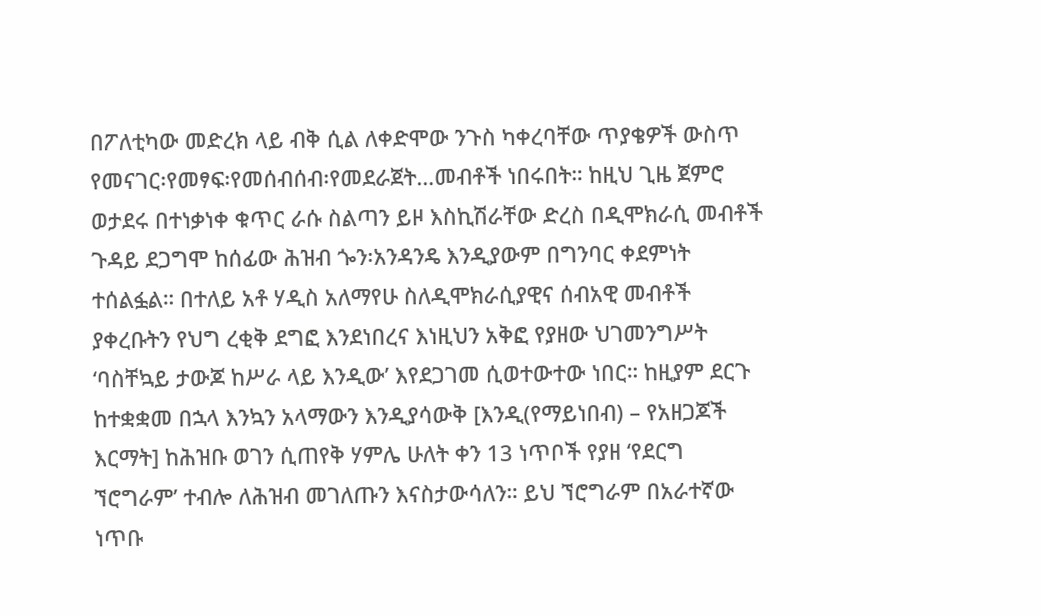በፖለቲካው መድረክ ላይ ብቅ ሲል ለቀድሞው ንጉስ ካቀረባቸው ጥያቄዎች ውስጥ የመናገር፡የመፃፍ፡የመሰብሰብ፡የመደራጀት…መብቶች ነበሩበት። ከዚህ ጊዜ ጀምሮ ወታደሩ በተነቃነቀ ቁጥር ራሱ ስልጣን ይዞ እስኪሽራቸው ድረስ በዲሞክራሲ መብቶች ጉዳይ ደጋግሞ ከሰፊው ሕዝብ ጐን፡አንዳንዴ እንዲያውም በግንባር ቀደምነት ተሰልፏል። በተለይ አቶ ሃዲስ አለማየሁ ስለዲሞክራሲያዊና ሰብአዊ መብቶች ያቀረቡትን የህግ ረቂቅ ደግፎ እንደነበረና እነዚህን አቅፎ የያዘው ህገመንግሥት ‘ባስቸኳይ ታውጆ ከሥራ ላይ እንዲው’ እየደጋገመ ሲወተውተው ነበር። ከዚያም ደርጉ ከተቋቋመ በኋላ እንኳን አላማውን እንዲያሳውቅ [እንዲ(የማይነበብ) – የአዘጋጆች እርማት] ከሕዝቡ ወገን ሲጠየቅ ሃምሌ ሁለት ቀን 13 ነጥቦች የያዘ ‘የደርግ ኘሮግራም’ ተብሎ ለሕዝብ መገለጡን እናስታውሳለን። ይህ ኘሮግራም በአራተኛው ነጥቡ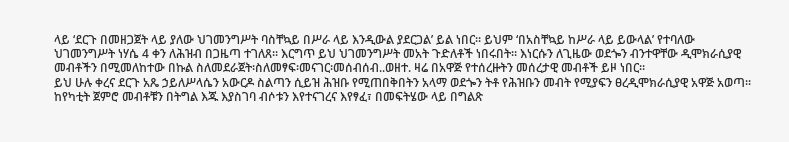ላይ ‘ደርጉ በመዘጋጀት ላይ ያለው ህገመንግሥት ባስቸኳይ በሥራ ላይ እንዲውል ያደርጋል’ ይል ነበር። ይህም ‘በአስቸኳይ ከሥራ ላይ ይውላል’ የተባለው ህገመንግሥት ነሃሴ 4 ቀን ለሕዝብ በጋዜጣ ተገለጸ። እርግጥ ይህ ህገመንግሥት መአት ጉድለቶች ነበሩበት። እነርሱን ለጊዜው ወደጐን ብንተዋቸው ዲሞክራሲያዊ መብቶችን በሚመለከተው በኩል ስለመደራጀት፡ስለመፃፍ፡መናገር፡መሰብሰብ..ወዘተ. ዛሬ በአዋጅ የተሰረዙትን መሰረታዊ መብቶች ይዞ ነበር።
ይህ ሁሉ ቀረና ደርጉ አጼ ኃይለሥላሴን አውርዶ ስልጣን ሲይዝ ሕዝቡ የሚጠበቅበትን አላማ ወደጐን ትቶ የሕዝቡን መብት የሚያፍን ፀረዲሞክራሲያዊ አዋጅ አወጣ። ከየካቲት ጀምሮ መብቶቹን በትግል እጁ እያስገባ ብሶቱን እየተናገረና እየፃፈ፣ በመፍትሄው ላይ በግልጽ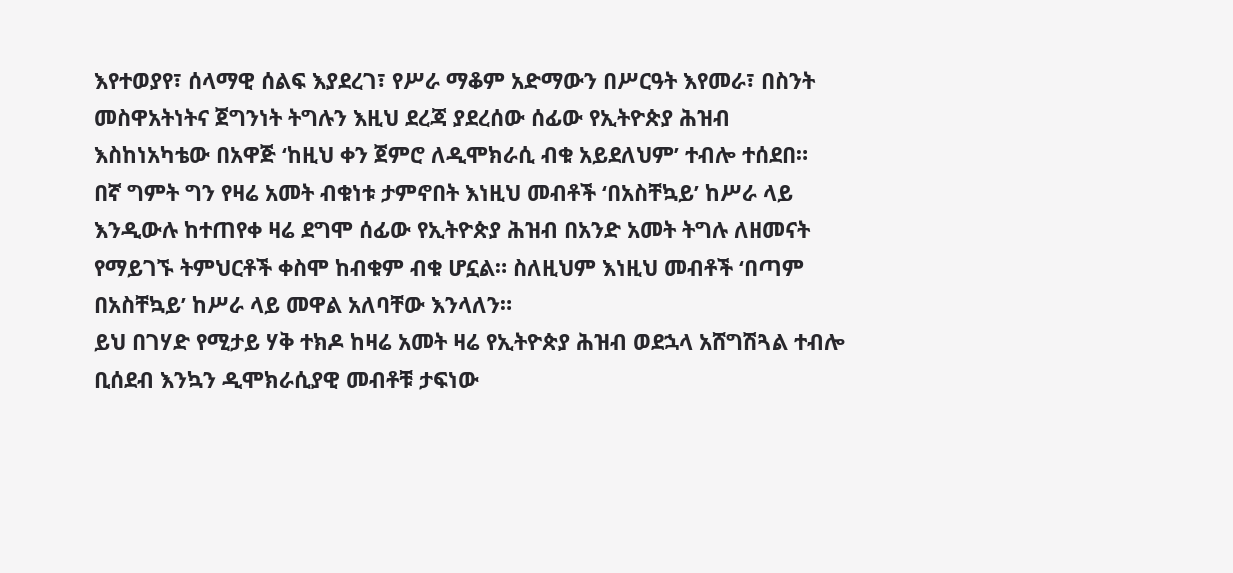እየተወያየ፣ ሰላማዊ ሰልፍ እያደረገ፣ የሥራ ማቆም አድማውን በሥርዓት እየመራ፣ በስንት መስዋአትነትና ጀግንነት ትግሉን እዚህ ደረጃ ያደረሰው ሰፊው የኢትዮጵያ ሕዝብ እስከነአካቴው በአዋጅ ‘ከዚህ ቀን ጀምሮ ለዲሞክራሲ ብቁ አይደለህም’ ተብሎ ተሰደበ።
በኛ ግምት ግን የዛሬ አመት ብቁነቱ ታምኖበት እነዚህ መብቶች ‘በአስቸኳይ’ ከሥራ ላይ እንዲውሉ ከተጠየቀ ዛሬ ደግሞ ሰፊው የኢትዮጵያ ሕዝብ በአንድ አመት ትግሉ ለዘመናት የማይገኙ ትምህርቶች ቀስሞ ከብቁም ብቁ ሆኗል። ስለዚህም እነዚህ መብቶች ‘በጣም በአስቸኳይ’ ከሥራ ላይ መዋል አለባቸው እንላለን።
ይህ በገሃድ የሚታይ ሃቅ ተክዶ ከዛሬ አመት ዛሬ የኢትዮጵያ ሕዝብ ወደኋላ አሸግሽጓል ተብሎ ቢሰደብ እንኳን ዲሞክራሲያዊ መብቶቹ ታፍነው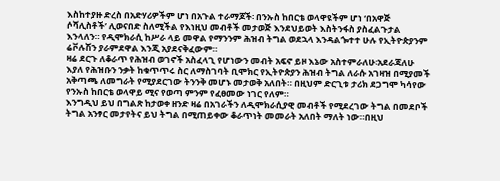እስከተያዙ ድረስ በአድሃሪዎችም ሆነ በአጉል ተራማጆች፡ በንኡስ ከበርቴ ወላዋዩችም ሆነ ‘በአዋጅ ሶሻሊስቶች’ ሊወናበድ ስለሚችል የእነዚህ መብቶች መታወጅ እንደህይወት እስትንፋስ ያስፈልጉታል እንላለን። የዲሞክራሲ ከሥራ ላይ መዋል የማንንም ሕዝብ ትግል ወደኋላ እንዳልጐተተ ሁሉ የኢትዮጵያንም ሬቮሉሽን ያራምደዋል እንጂ አያደናቅፈውም።
ዛሬ ደርጉ ለቆራጥ የሕዝብ ወገኖች አስፈላጊ የሆነውን መብት አፍኖ ይዞ እኔው አስተምራለሁ፡አደራጃለሁ እያለ የሕዝቡን ንቃት ከቁጥጥሩ ስር ለማስገባት ቢሞክር የኢትዮጵያን ሕዝብ ትግል ለራሱ አገዛዝ በሚያመች አቅጣጫ ለመግራት የሚያደርገው ትንንቅ መሆኑ መታወቅ አለበት። በዚህም ድርጊቱ ታሪክ ደጋግሞ ካሳየው የንኡስ ከበርቴ ወላዋይ ሚና የወጣ ምንም የፈፀመው ነገር የለም።
እንግዲህ ይህ በግልጽ ከታወቀ ዘንድ ዛሬ በአገራችን ለዲሞክራሲያዊ መብቶች የሚደረገው ትግል በመደቦች ትግል አንፃር መታየትና ይህ ትግል በሚጠይቀው ቆራጥነት መመራት አለበት ማለት ነው።በዚህ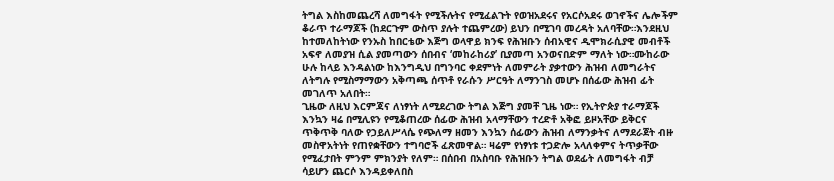ትግል እስከመጨረሻ ለመግፋት የሚችሉትና የሚፈልጉት የወዝአደሩና የአርሶአደሩ ወገኖችና ሌሎችም ቆራጥ ተራማጆች (ከደርጉም ውስጥ ያሉት ተጨምረው) ይህን በሚገባ መረዳት አለባቸው።እንደዚህ ከተመለከትነው የንኡስ ከበርቴው እጅግ ወላዋይ ክንፍ የሕዝቡን ሰብአዊና ዲሞክራሲያዊ መብቶች አፍኖ ለመያዝ ሲል ያመጣውን ሰበብና ‘መከራከሪያ’ ቢያመጣ አንወናበድም ማለት ነው።ሙከራው ሁሉ ከላይ እንዳልነው ከእንግዲህ በግንባር ቀደምነት ለመምራት ያቃተውን ሕዝብ ለመግራትና ለትግሉ የሚስማማውን አቅጣጫ ሰጥቶ የራሱን ሥርዓት ለማንገስ መሆኑ በሰፊው ሕዝብ ፊት መገለጥ አለበት።
ጊዜው ለዚህ እርምጃና ለነፃነት ለሚደረገው ትግል እጅግ ያመቸ ጊዜ ነው። የኢትዮጵያ ተራማጆች እንኳን ዛሬ በሚሊዩን የሚቆጠረው ሰፊው ሕዝብ አላማቸውን ተረድቶ አቅፎ ይዞአቸው ይቅርና ጥቅጥቅ ባለው የኃይለሥላሴ የጭለማ ዘመን እንኳን ሰፊውን ሕዝብ ለማንቃትና ለማደራጀት ብዙ መስዋአትነት የጠየቋቸውን ተግባሮች ፈጽመዋል። ዛሬም የነፃነቱ ተጋድሎ አላለቀምና ትጥቃቸው የሚፈታበት ምንም ምክንያት የለም። በሰበብ በአስባቡ የሕዝቡን ትግል ወደፊት ለመግፋት ብቻ ሳይሆን ጨርሶ እንዳይቀለበስ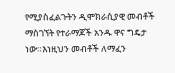የሚያስፈልጉትን ዲሞክራሲያዊ መብቶች ማስገኘት የተራማጆች አንዱ ዋና ግዴታ ነው።እነዚህን መብቶች ለማፈን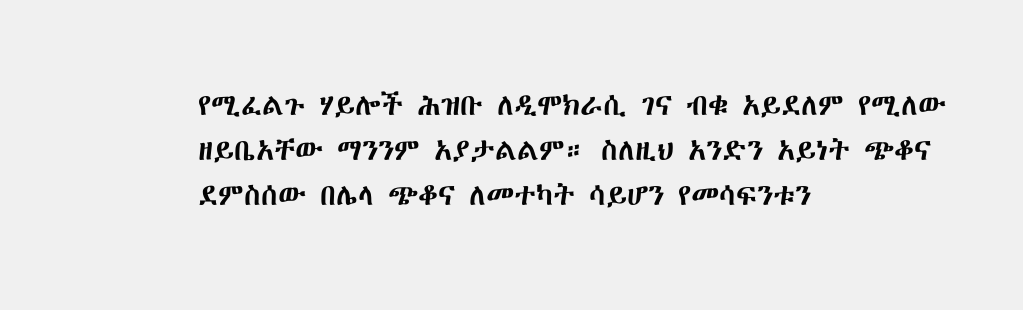የሚፈልጉ ሃይሎች ሕዝቡ ለዲሞክራሲ ገና ብቁ አይደለም የሚለው ዘይቤአቸው ማንንም አያታልልም። ስለዚህ አንድን አይነት ጭቆና ደምስሰው በሌላ ጭቆና ለመተካት ሳይሆን የመሳፍንቱን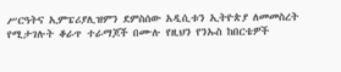ሥርዓትና ኢምፔሪያሊዝምን ደምስሰው አዲሲቱን ኢትዮጵያ ለመመስረት የሚታገሉት ቆራጥ ተራማጆች በሙሉ የዚህን የንኡስ ከበርቴዎች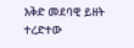እቅድ መደባዊ ይዘት ተረድተው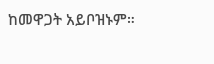ከመዋጋት አይቦዝኑም።